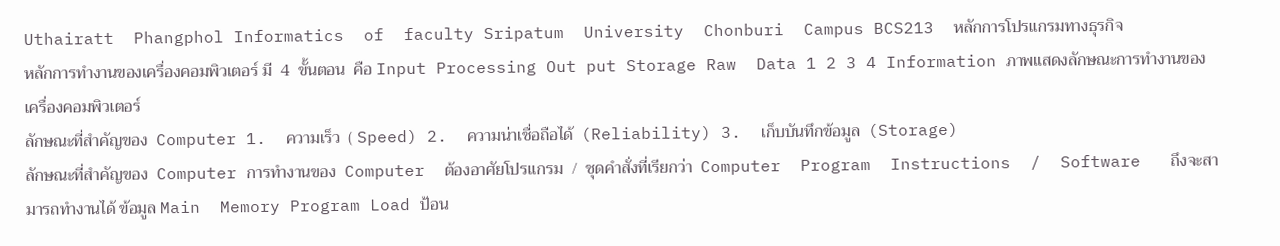Uthairatt  Phangphol Informatics  of  faculty Sripatum  University  Chonburi  Campus BCS213  หลักการโปรแกรมทางธุรกิจ
หลักการทำงานของเครื่องคอมพิวเตอร์ มี  4  ขั้นตอน  คือ Input Processing Out put Storage Raw  Data 1 2 3 4 Information ภาพแสดงลักษณะการทำงานของเครื่องคอมพิวเตอร์
ลักษณะที่สำคัญของ  Computer 1.  ความเร็ว  ( Speed) 2.  ความน่าเชื่อถือได้  (Reliability) 3.  เก็บบันทึกข้อมูล  (Storage)
ลักษณะที่สำคัญของ  Computer การทำงานของ  Computer  ต้องอาศัยโปรแกรม  /  ชุดคำสั่งที่เรียกว่า  Computer  Program  Instructions  /  Software   ถึงจะสามารถทำงานได้ ข้อมูล Main  Memory Program Load ป้อน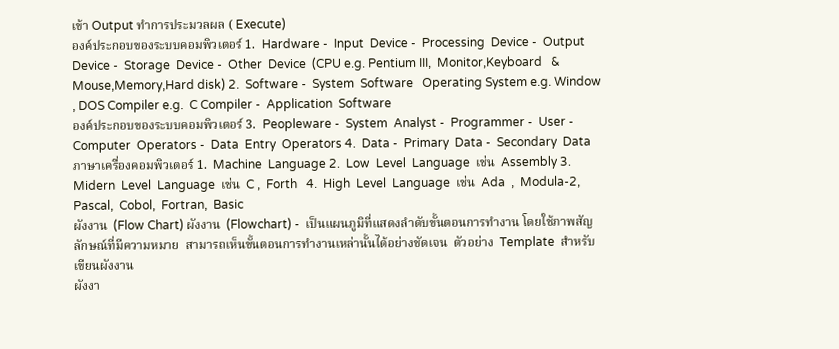เข้า Output ทำการประมวลผล ( Execute)
องค์ประกอบของระบบคอมพิวเตอร์ 1.  Hardware -  Input  Device -  Processing  Device -  Output  Device -  Storage  Device -  Other  Device  (CPU e.g. Pentium III,  Monitor,Keyboard   & Mouse,Memory,Hard disk) 2.  Software -  System  Software   Operating System e.g. Window , DOS Compiler e.g.  C Compiler -  Application  Software
องค์ประกอบของระบบคอมพิวเตอร์ 3.  Peopleware -  System  Analyst -  Programmer -  User -  Computer  Operators -  Data  Entry  Operators 4.  Data -  Primary  Data -  Secondary  Data
ภาษาเครื่องคอมพิวเตอร์ 1.  Machine  Language 2.  Low  Level  Language  เช่น  Assembly 3.  Midern  Level  Language  เช่น  C ,  Forth   4.  High  Level  Language  เช่น  Ada  ,  Modula-2,  Pascal,  Cobol,  Fortran,  Basic
ผังงาน  (Flow Chart) ผังงาน  (Flowchart) -  เป็นแผนภูมิที่แสดงลำดับขั้นตอนการทำงาน โดยใช้ภาพสัญลักษณ์ที่มีความหมาย  สามารถเห็นขั้นตอนการทำงานเหล่านั้นได้อย่างชัดเจน  ตัวอย่าง  Template  สำหรับเขียนผังงาน
ผังงา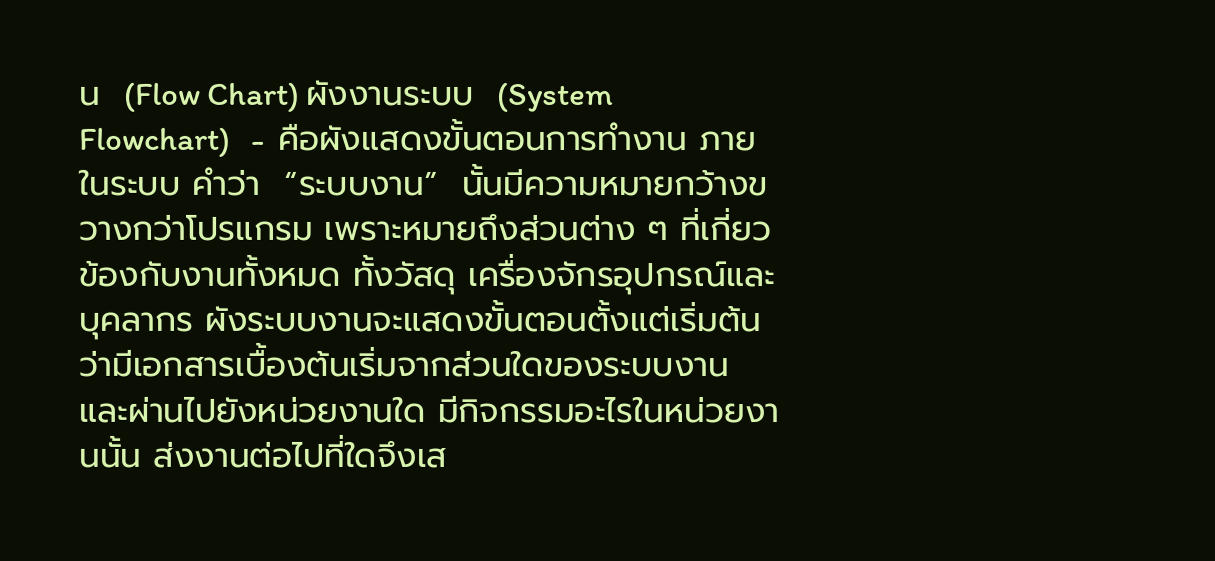น  (Flow Chart) ผังงานระบบ  (System Flowchart)   -  คือผังแสดงขั้นตอนการทำงาน ภายในระบบ คำว่า  “ระบบงาน”  นั้นมีความหมายกว้างขวางกว่าโปรแกรม เพราะหมายถึงส่วนต่าง ๆ ที่เกี่ยวข้องกับงานทั้งหมด ทั้งวัสดุ เครื่องจักรอุปกรณ์และบุคลากร ผังระบบงานจะแสดงขั้นตอนตั้งแต่เริ่มต้นว่ามีเอกสารเบื้องต้นเริ่มจากส่วนใดของระบบงาน  และผ่านไปยังหน่วยงานใด มีกิจกรรมอะไรในหน่วยงานนั้น ส่งงานต่อไปที่ใดจึงเส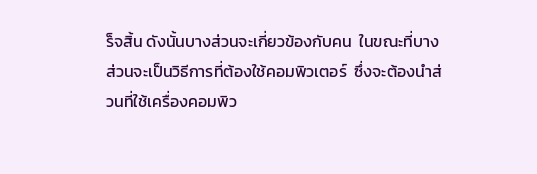ร็จสิ้น ดังนั้นบางส่วนจะเกี่ยวข้องกับคน  ในขณะที่บางส่วนจะเป็นวิธีการที่ต้องใช้คอมพิวเตอร์  ซึ่งจะต้องนำส่วนที่ใช้เครื่องคอมพิว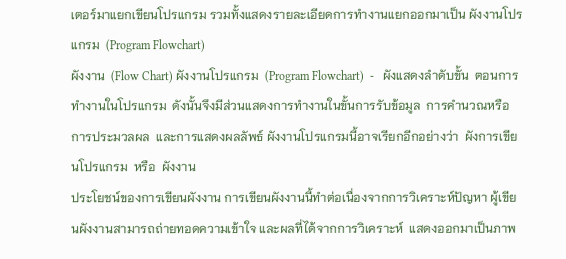เตอร์มาแยกเขียนโปรแกรม รวมทั้งแสดงรายละเอียดการทำงานแยกออกมาเป็น ผังงานโปรแกรม  (Program Flowchart)
ผังงาน  (Flow Chart) ผังงานโปรแกรม  (Program Flowchart)  -   ผังแสดงลำดับขั้น  ตอนการทำงานในโปรแกรม  ดังนั้นจึงมีส่วนแสดงการทำงานในขั้นการรับข้อมูล  การคำนวณหรือการประมวลผล  และการแสดงผลลัพธ์ ผังงานโปรแกรมนี้อาจเรียกอีกอย่างว่า  ผังการเขียนโปรแกรม  หรือ  ผังงาน
ประโยชน์ของการเขียนผังงาน การเขียนผังงานนี้ทำต่อเนื่องจากการวิเคราะห์ปัญหา ผู้เขียนผังงานสามารถถ่ายทอดความเข้าใจ และผลที่ได้จากการวิเคราะห์  แสดงออกมาเป็นภาพ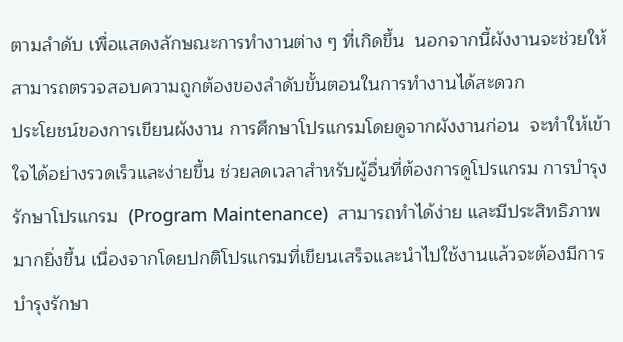ตามลำดับ เพื่อแสดงลักษณะการทำงานต่าง ๆ ที่เกิดขึ้น  นอกจากนี้ผังงานจะช่วยให้สามารถตรวจสอบความถูกต้องของลำดับขั้นตอนในการทำงานได้สะดวก
ประโยชน์ของการเขียนผังงาน การศึกษาโปรแกรมโดยดูจากผังงานก่อน  จะทำให้เข้าใจได้อย่างรวดเร็วและง่ายขึ้น ช่วยลดเวลาสำหรับผู้อื่นที่ต้องการดูโปรแกรม การบำรุงรักษาโปรแกรม  (Program Maintenance)  สามารถทำได้ง่าย และมีประสิทธิภาพมากยิ่งขึ้น เนื่องจากโดยปกติโปรแกรมที่เขียนเสร็จและนำไปใช้งานแล้วจะต้องมีการบำรุงรักษา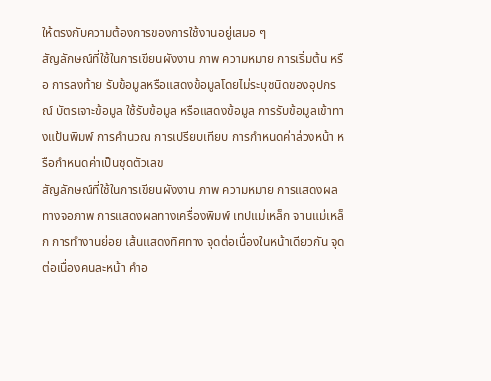ให้ตรงกับความต้องการของการใช้งานอยู่เสมอ ๆ
สัญลักษณ์ที่ใช้ในการเขียนผังงาน ภาพ ความหมาย การเริ่มต้น หรือ การลงท้าย รับข้อมูลหรือแสดงข้อมูลโดยไม่ระบุชนิดของอุปกรณ์ บัตรเจาะข้อมูล ใช้รับข้อมูล หรือแสดงข้อมูล การรับข้อมูลเข้าทางแป้นพิมพ์ การคำนวณ การเปรียบเทียบ การกำหนดค่าล่วงหน้า หรือกำหนดค่าเป็นชุดตัวเลข
สัญลักษณ์ที่ใช้ในการเขียนผังงาน ภาพ ความหมาย การแสดงผลทางจอภาพ การแสดงผลทางเครื่องพิมพ์ เทปแม่เหล็ก จานแม่เหล็ก การทำงานย่อย เส้นแสดงทิศทาง จุดต่อเนื่องในหน้าเดียวกัน จุดต่อเนื่องคนละหน้า คำอ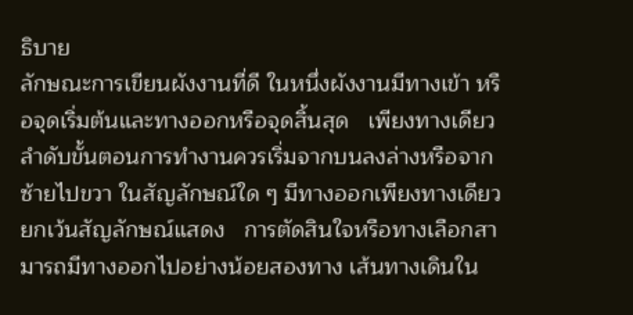ธิบาย
ลักษณะการเขียนผังงานที่ดี ในหนึ่งผังงานมีทางเข้า หรือจุดเริ่มต้นและทางออกหรือจุดสิ้นสุด   เพียงทางเดียว ลำดับขั้นตอนการทำงานควรเริ่มจากบนลงล่างหรือจากซ้ายไปขวา ในสัญลักษณ์ใด ๆ มีทางออกเพียงทางเดียวยกเว้นสัญลักษณ์แสดง   การตัดสินใจหรือทางเลือกสามารถมีทางออกไปอย่างน้อยสองทาง เส้นทางเดินใน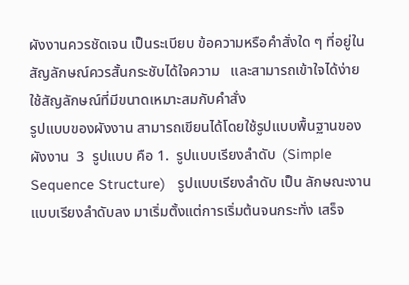ผังงานควรชัดเจน เป็นระเบียบ ข้อความหรือคำสั่งใด ๆ ที่อยู่ในสัญลักษณ์ควรสั้นกระชับได้ใจความ   และสามารถเข้าใจได้ง่าย ใช้สัญลักษณ์ที่มีขนาดเหมาะสมกับคำสั่ง
รูปแบบของผังงาน สามารถเขียนได้โดยใช้รูปแบบพื้นฐานของผังงาน  3  รูปแบบ คือ 1.  รูปแบบเรียงลำดับ  (Simple  Sequence Structure)   รูปแบบเรียงลำดับ เป็น ลักษณะงานแบบเรียงลำดับลง มาเริ่มตั้งแต่การเริ่มต้นจนกระทั่ง เสร็จ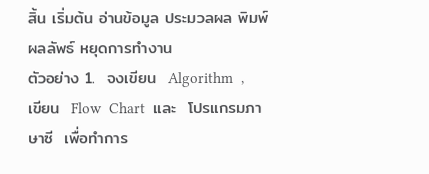สิ้น เริ่มต้น อ่านข้อมูล ประมวลผล พิมพ์ผลลัพธ์ หยุดการทำงาน
ตัวอย่าง 1.  จงเขียน  Algorithm  ,  เขียน  Flow  Chart  และ  โปรแกรมภาษาซี  เพื่อทำการ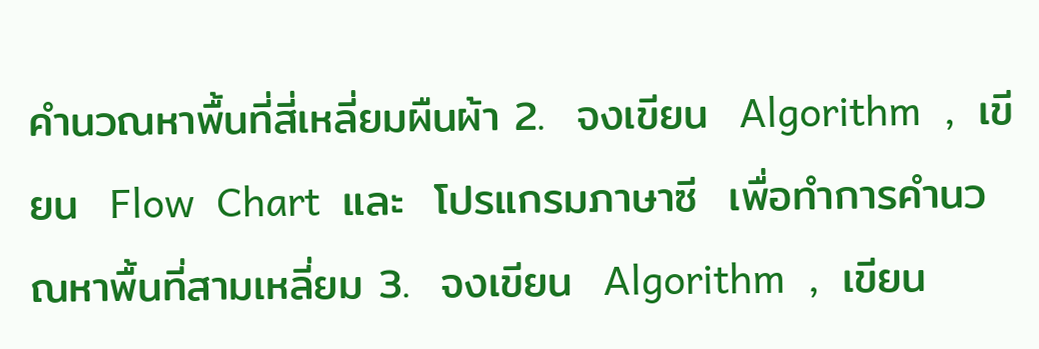คำนวณหาพื้นที่สี่เหลี่ยมผืนผ้า 2.  จงเขียน  Algorithm  ,  เขียน  Flow  Chart  และ  โปรแกรมภาษาซี  เพื่อทำการคำนวณหาพื้นที่สามเหลี่ยม 3.  จงเขียน  Algorithm  ,  เขียน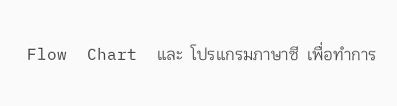Flow  Chart  และ  โปรแกรมภาษาซี  เพื่อทำการ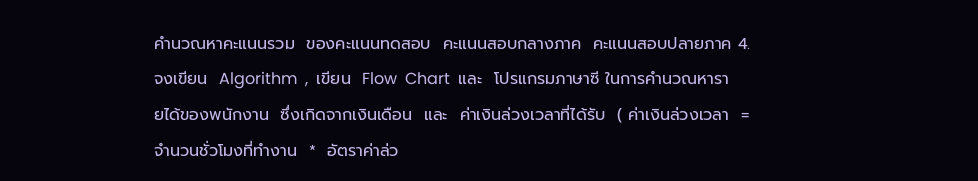คำนวณหาคะแนนรวม  ของคะแนนทดสอบ  คะแนนสอบกลางภาค  คะแนนสอบปลายภาค 4.  จงเขียน  Algorithm  ,  เขียน  Flow  Chart  และ  โปรแกรมภาษาซี ในการคำนวณหารายได้ของพนักงาน  ซึ่งเกิดจากเงินเดือน  และ  ค่าเงินล่วงเวลาที่ได้รับ  ( ค่าเงินล่วงเวลา  =  จำนวนชั่วโมงที่ทำงาน  *  อัตราค่าล่ว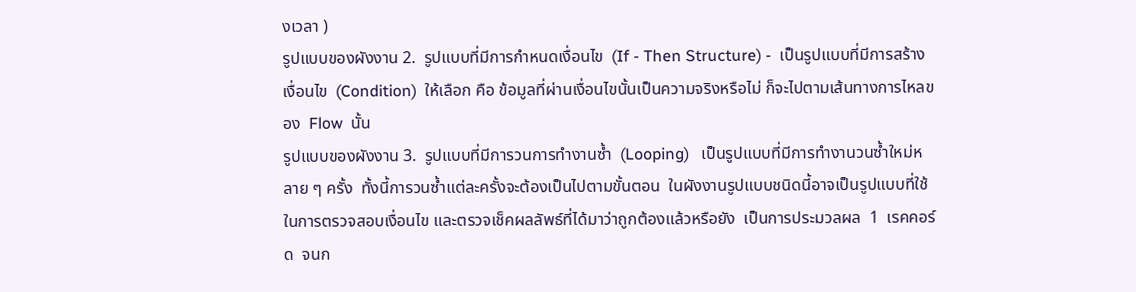งเวลา )
รูปแบบของผังงาน 2.  รูปแบบที่มีการกำหนดเงื่อนไข  (If - Then Structure) -  เป็นรูปแบบที่มีการสร้างเงื่อนไข  (Condition)  ให้เลือก คือ ข้อมูลที่ผ่านเงื่อนไขนั้นเป็นความจริงหรือไม่ ก็จะไปตามเส้นทางการไหลของ  Flow  นั้น
รูปแบบของผังงาน 3.  รูปแบบที่มีการวนการทำงานซ้ำ  (Looping)   เป็นรูปแบบที่มีการทำงานวนซ้ำใหม่หลาย ๆ ครั้ง  ทั้งนี้การวนซ้ำแต่ละครั้งจะต้องเป็นไปตามขั้นตอน  ในผังงานรูปแบบชนิดนี้อาจเป็นรูปแบบที่ใช้ในการตรวจสอบเงื่อนไข และตรวจเช็คผลลัพธ์ที่ได้มาว่าถูกต้องแล้วหรือยัง  เป็นการประมวลผล  1  เรคคอร์ด  จนก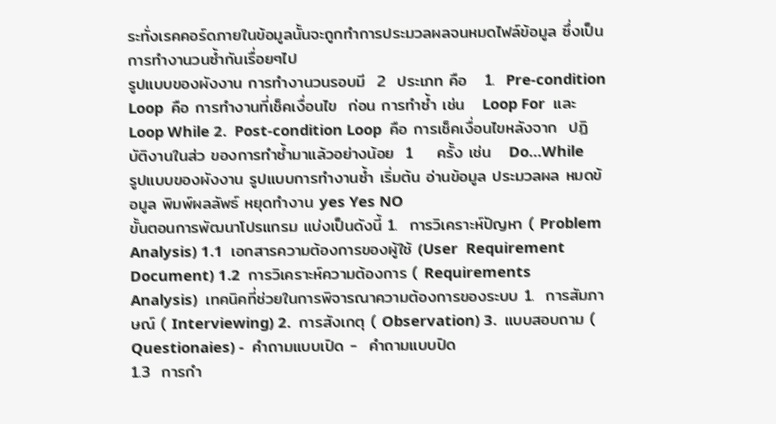ระทั่งเรคคอร์ดภายในข้อมูลนั้นจะถูกทำการประมวลผลจนหมดไฟล์ข้อมูล ซึ่งเป็นการทำงานวนซ้ำกันเรื่อยๆไป
รูปแบบของผังงาน การทำงานวนรอบมี  2  ประเภท คือ   1.  Pre-condition  Loop  คือ การทำงานที่เช็คเงื่อนไข  ก่อน การทำซ้ำ เช่น   Loop For  และ  Loop While 2.  Post-condition Loop  คือ การเช็คเงื่อนไขหลังจาก  ปฏิบัติงานในส่ว ของการทำซ้ำมาแล้วอย่างน้อย  1    ครั้ง เช่น   Do…While
รูปแบบของผังงาน รูปแบบการทำงานซ้ำ เริ่มต้น อ่านข้อมูล ประมวลผล หมดข้อมูล พิมพ์ผลลัพธ์ หยุดทำงาน yes Yes NO
ขั้นตอนการพัฒนาโปรแกรม แบ่งเป็นดังนี้ 1.  การวิเคราะห์ปัญหา ( Problem  Analysis) 1.1  เอกสารความต้องการของผู้ใช้ (User  Requirement  Document) 1.2  การวิเคราะห์ความต้องการ ( Requirements  Analysis)  เทคนิคที่ช่วยในการพิจารณาความต้องการของระบบ 1.  การสัมภาษณ์ ( Interviewing) 2.  การสังเกตุ ( Observation) 3.  แบบสอบถาม ( Questionaies) -  คำถามแบบเปิด -  คำถามแบบปิด
1.3  การกำ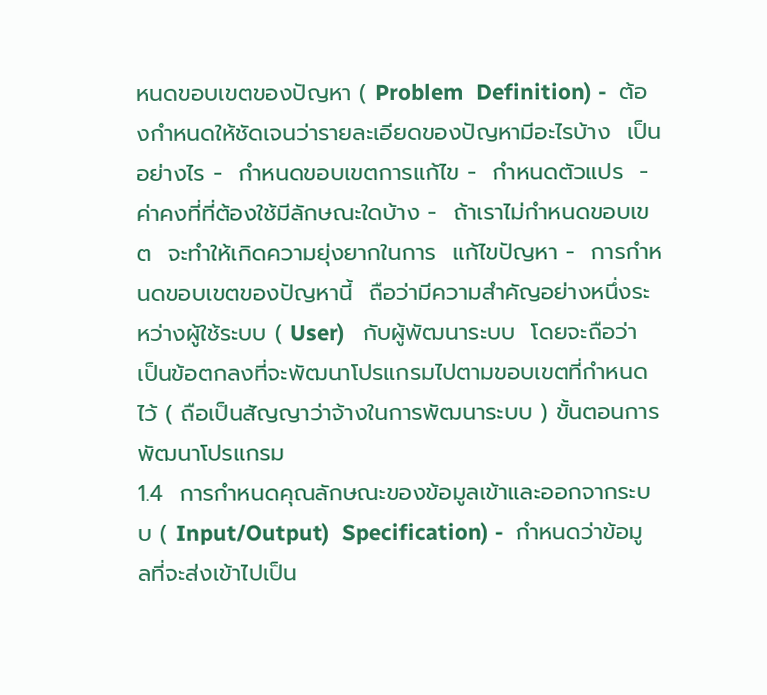หนดขอบเขตของปัญหา ( Problem  Definition) -  ต้องกำหนดให้ชัดเจนว่ารายละเอียดของปัญหามีอะไรบ้าง  เป็นอย่างไร -  กำหนดขอบเขตการแก้ไข -  กำหนดตัวแปร  -  ค่าคงที่ที่ต้องใช้มีลักษณะใดบ้าง -  ถ้าเราไม่กำหนดขอบเขต  จะทำให้เกิดความยุ่งยากในการ  แก้ไขปัญหา -  การกำหนดขอบเขตของปัญหานี้  ถือว่ามีความสำคัญอย่างหนึ่งระหว่างผู้ใช้ระบบ ( User)   กับผู้พัฒนาระบบ  โดยจะถือว่าเป็นข้อตกลงที่จะพัฒนาโปรแกรมไปตามขอบเขตที่กำหนดไว้ ( ถือเป็นสัญญาว่าจ้างในการพัฒนาระบบ ) ขั้นตอนการพัฒนาโปรแกรม
1.4  การกำหนดคุณลักษณะของข้อมูลเข้าและออกจากระบบ ( Input/Output)  Specification) -  กำหนดว่าข้อมูลที่จะส่งเข้าไปเป็น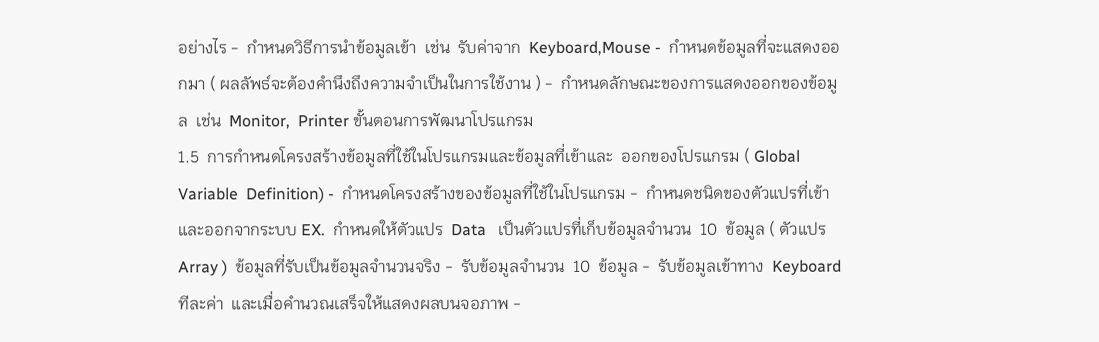อย่างไร -  กำหนดวิธีการนำข้อมูลเข้า  เช่น  รับค่าจาก  Keyboard,Mouse -  กำหนดข้อมูลที่จะแสดงออกมา ( ผลลัพธ์จะต้องคำนึงถึงความจำเป็นในการใช้งาน ) -  กำหนดลักษณะของการแสดงออกของข้อมูล  เช่น  Monitor,  Printer ขั้นตอนการพัฒนาโปรแกรม
1.5  การกำหนดโครงสร้างข้อมูลที่ใช้ในโปรแกรมและข้อมูลที่เข้าและ  ออกของโปรแกรม ( Global  Variable  Definition) -  กำหนดโครงสร้างของข้อมูลที่ใช้ในโปรแกรม -  กำหนดชนิดของตัวแปรที่เข้าและออกจากระบบ EX.  กำหนดให้ตัวแปร  Data   เป็นตัวแปรที่เก็บข้อมูลจำนวน  10  ข้อมูล ( ตัวแปร  Array )  ข้อมูลที่รับเป็นข้อมูลจำนวนจริง -  รับข้อมูลจำนวน  10  ข้อมูล -  รับข้อมูลเข้าทาง  Keyboard  ทีละค่า  และเมื่อคำนวณเสร็จให้แสดงผลบนจอภาพ -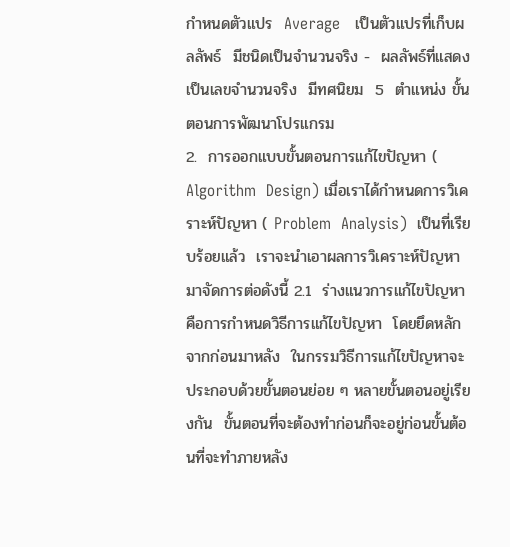กำหนดตัวแปร  Average   เป็นตัวแปรที่เก็บผลลัพธ์  มีชนิดเป็นจำนวนจริง -  ผลลัพธ์ที่แสดงเป็นเลขจำนวนจริง  มีทศนิยม  5  ตำแหน่ง ขั้นตอนการพัฒนาโปรแกรม
2.  การออกแบบขั้นตอนการแก้ไขปัญหา ( Algorithm  Design) เมื่อเราได้กำหนดการวิเคราะห์ปัญหา ( Problem  Analysis)  เป็นที่เรียบร้อยแล้ว  เราจะนำเอาผลการวิเคราะห์ปัญหา  มาจัดการต่อดังนี้ 2.1  ร่างแนวการแก้ไขปัญหา คือการกำหนดวิธีการแก้ไขปัญหา  โดยยึดหลักจากก่อนมาหลัง  ในกรรมวิธีการแก้ไขปัญหาจะประกอบด้วยขั้นตอนย่อย ๆ หลายขั้นตอนอยู่เรียงกัน  ขั้นตอนที่จะต้องทำก่อนก็จะอยู่ก่อนขั้นต้อนที่จะทำภายหลัง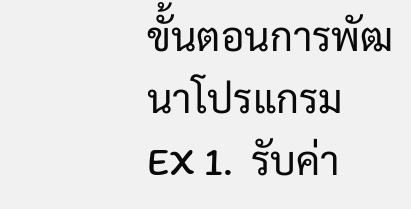ขั้นตอนการพัฒนาโปรแกรม
EX 1.  รับค่า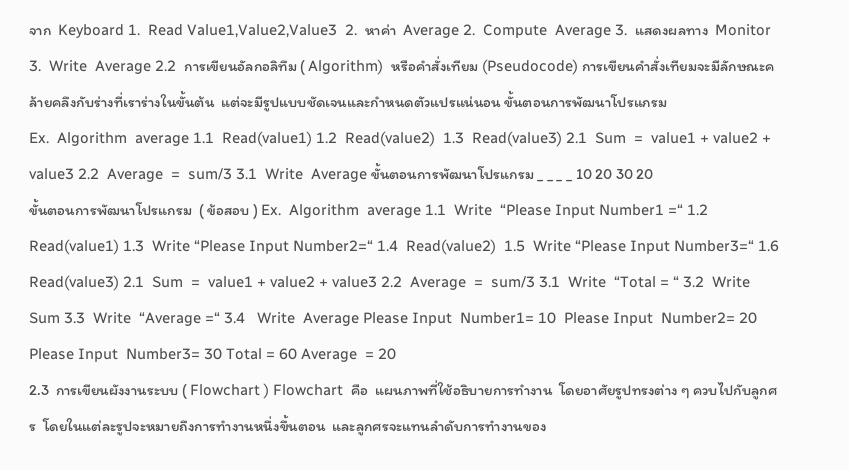จาก  Keyboard 1.  Read Value1,Value2,Value3  2.  หาค่า  Average 2.  Compute  Average 3.  แสดงผลทาง  Monitor 3.  Write  Average 2.2  การเขียนอัลกอลิทึม ( Algorithm)  หรือคำสั่งเทียม (Pseudocode) การเขียนคำสั่งเทียมจะมีลักษณะคล้ายคลึงกับร่างที่เราร่างในขั้นต้น  แต่จะมีรูปแบบชัดเจนและกำหนดตัวแปรแน่นอน ขั้นตอนการพัฒนาโปรแกรม
Ex.  Algorithm  average 1.1  Read(value1) 1.2  Read(value2)  1.3  Read(value3) 2.1  Sum  =  value1 + value2 + value3 2.2  Average  =  sum/3 3.1  Write  Average ขั้นตอนการพัฒนาโปรแกรม _ _ _ _ 10 20 30 20
ขั้นตอนการพัฒนาโปรแกรม  ( ข้อสอบ ) Ex.  Algorithm  average 1.1  Write  “Please Input Number1 =“ 1.2  Read(value1) 1.3  Write “Please Input Number2=“ 1.4  Read(value2)  1.5  Write “Please Input Number3=“ 1.6  Read(value3) 2.1  Sum  =  value1 + value2 + value3 2.2  Average  =  sum/3 3.1  Write  “Total = “ 3.2  Write  Sum 3.3  Write  “Average =“ 3.4   Write  Average Please Input  Number1= 10  Please Input  Number2= 20 Please Input  Number3= 30 Total = 60 Average  = 20
2.3  การเขียนผังงานระบบ ( Flowchart ) Flowchart  คือ  แผนภาพที่ใช้อธิบายการทำงาน  โดยอาศัยรูปทรงต่าง ๆ ควบไปกับลูกศร  โดยในแต่ละรูปจะหมายถึงการทำงานหนึ่งขึ้นตอน  และลูกศรจะแทนลำดับการทำงานของ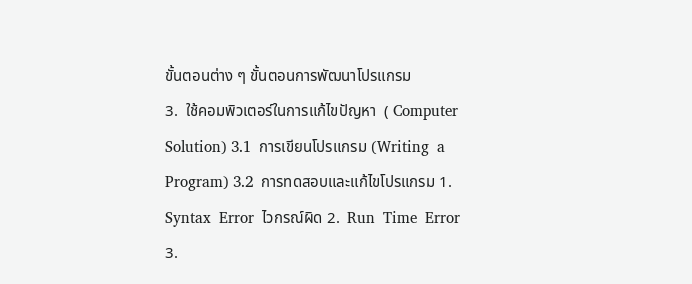ขั้นตอนต่าง ๆ ขั้นตอนการพัฒนาโปรแกรม
3.  ใช้คอมพิวเตอร์ในการแก้ไขปัญหา  ( Computer  Solution) 3.1  การเขียนโปรแกรม (Writing  a Program) 3.2  การทดสอบและแก้ไขโปรแกรม 1.  Syntax  Error  ไวกรณ์ผิด 2.  Run  Time  Error  3.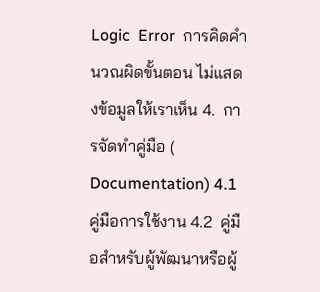Logic  Error  การคิดคำนวณผิดขั้นตอน ไม่แสดงข้อมูลให้เราเห็น 4.  การจัดทำคู่มือ ( Documentation) 4.1  คู่มือการใช้งาน 4.2  คู่มือสำหรับผู้พัฒนาหรือผู้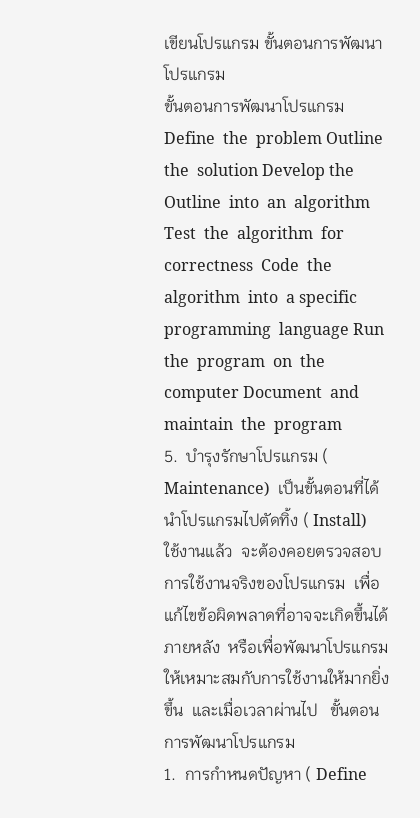เขียนโปรแกรม ขั้นตอนการพัฒนาโปรแกรม
ขั้นตอนการพัฒนาโปรแกรม Define  the  problem Outline  the  solution Develop the  Outline  into  an  algorithm Test  the  algorithm  for  correctness  Code  the  algorithm  into  a specific   programming  language Run  the  program  on  the  computer Document  and  maintain  the  program
5.  บำรุงรักษาโปรแกรม ( Maintenance)  เป็นขั้นตอนที่ได้นำโปรแกรมไปตัดทิ้ง ( Install)  ใช้งานแล้ว  จะต้องคอยตรวจสอบ  การใช้งานจริงของโปรแกรม  เพื่อแก้ไขข้อผิดพลาดที่อาจจะเกิดขึ้นได้ภายหลัง  หรือเพื่อพัฒนาโปรแกรมให้เหมาะสมกับการใช้งานให้มากยิ่งขึ้น  และเมื่อเวลาผ่านไป   ขั้นตอนการพัฒนาโปรแกรม
1.  การกำหนดปัญหา ( Define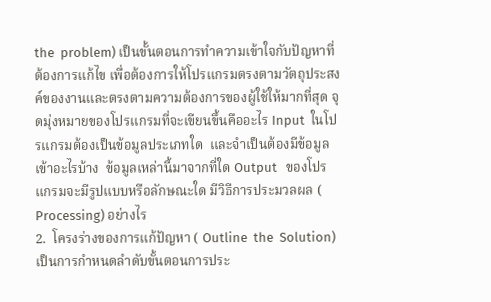the  problem) เป็นขั้นตอนการทำความเข้าใจกับปัญหาที่ต้องการแก้ไข เพื่อต้องการให้โปรแกรมตรงตามวัตถุประสงค์ของงานและตรงตามความต้องการของผู้ใช้ให้มากที่สุด จุดมุ่งหมายของโปรแกรมที่จะเขียนขึ้นคืออะไร Input  ในโปรแกรมต้องเป็นข้อมูลประเภทใด  และจำเป็นต้องมีข้อมูลเข้าอะไรบ้าง  ข้อมูลเหล่านี้มาจากที่ใด Output   ของโปรแกรมจะมีรูปแบบหรือลักษณะใด มีวิธีการประมวลผล ( Processing) อย่างไร
2.  โครงร่างของการแก้ปัญหา ( Outline  the  Solution) เป็นการกำหนดลำดับขั้นตอนการประ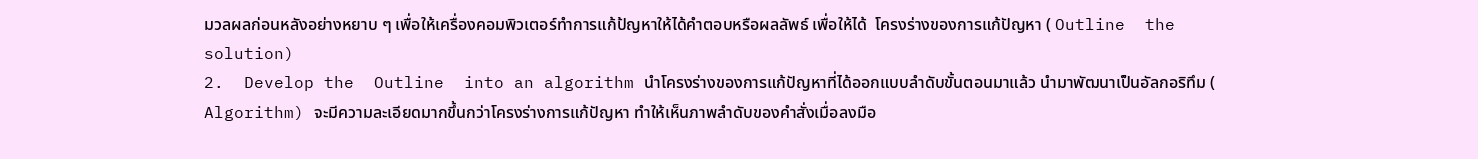มวลผลก่อนหลังอย่างหยาบ ๆ เพื่อให้เครื่องคอมพิวเตอร์ทำการแก้ป้ญหาให้ได้คำตอบหรือผลลัพธ์ เพื่อให้ได้  โครงร่างของการแก้ปัญหา ( Outline  the  solution)
2.  Develop the  Outline  into an algorithm นำโครงร่างของการแก้ปัญหาที่ได้ออกแบบลำดับขั้นตอนมาแล้ว นำมาพัฒนาเป็นอัลกอริทึม ( Algorithm) จะมีความละเอียดมากขึ้นกว่าโครงร่างการแก้ปัญหา ทำให้เห็นภาพลำดับของคำสั่งเมื่อลงมือ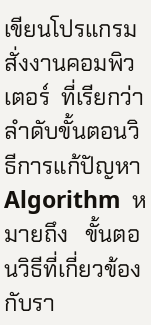เขียนโปรแกรมสั่งงานคอมพิวเตอร์  ที่เรียกว่า  ลำดับขั้นตอนวิธีการแก้ปัญหา Algorithm  หมายถึง   ขั้นตอนวิธีที่เกี่ยวข้องกับรา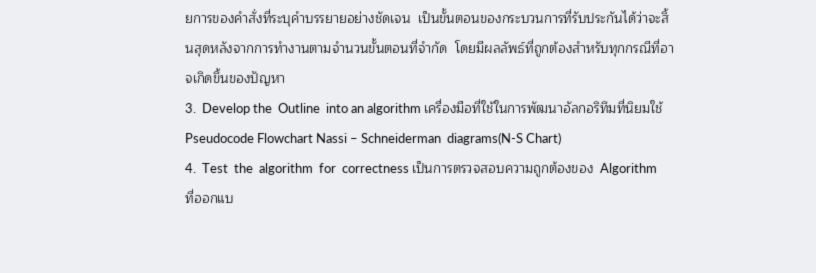ยการของคำสั่งที่ระบุคำบรรยายอย่างชัดเจน  เป็นขั้นตอนของกระบวนการที่รับประกันได้ว่าจะสิ้นสุดหลังจากการทำงานตามจำนวนขั้นตอนที่จำกัด  โดยมีผลลัพธ์ที่ถูกต้องสำหรับทุกกรณีที่อาจเกิดขึ้นของปัญหา
3.  Develop the  Outline  into an algorithm เครื่องมือที่ใช้ในการพัฒนาอัลกอริทึมที่นิยมใช้ Pseudocode Flowchart Nassi – Schneiderman  diagrams(N-S Chart)
4.  Test  the  algorithm  for  correctness เป็นการตรวจสอบความถูกต้องของ  Algorithm  ที่ออกแบ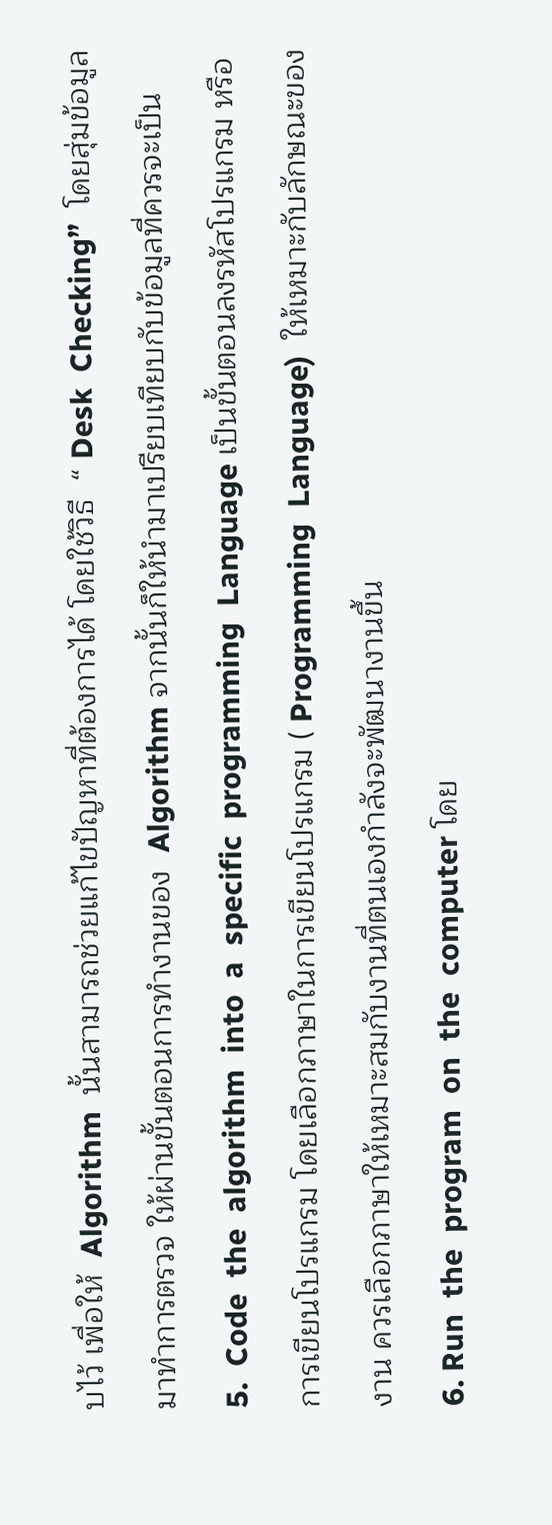บไว้ เพื่อให้  Algorithm  นั้นสามารถช่วยแก้ไขปัญหาที่ต้องการได้ โดยใช้วิธี  “ Desk  Checking”  โดยสุ่มข้อมูลมาทำการตรวจ ให้ผ่านขั้นตอนการทำงานของ  Algorithm จากนั้นก็ให้นำมาเปรียบเทียบกับข้อมูลที่ควรจะเป็น
5.  Code  the  algorithm  into  a  specific  programming  Language เป็นขั้นตอนลงรหัสโปรแกรม หรือการเขียนโปรแกรม โดยเลือกภาษาในการเขียนโปรแกรม ( Programming  Language)  ให้เหมาะกับลักษณะของงาน ควรเลือกภาษาให้เหมาะสมกับงานที่ตนเองกำลังจะพัฒนางานขึ้น
6. Run  the  program  on  the  computer โดย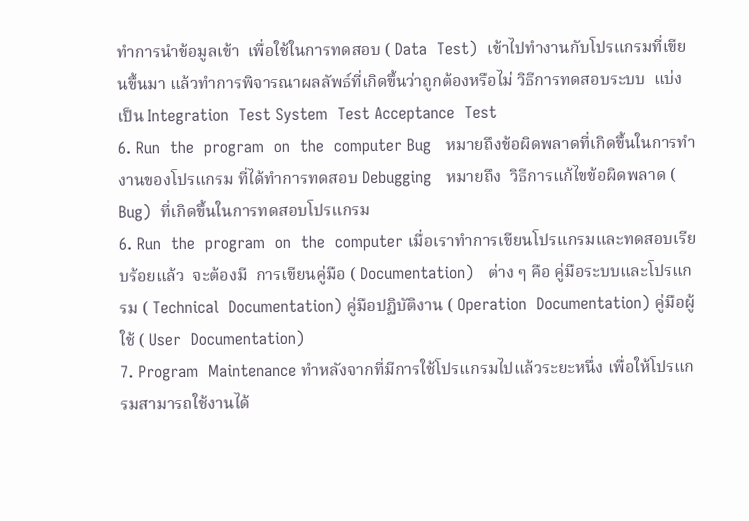ทำการนำข้อมูลเข้า  เพื่อใช้ในการทดสอบ ( Data  Test)  เข้าไปทำงานกับโปรแกรมที่เขียนขึ้นมา แล้วทำการพิจารณาผลลัพธ์ที่เกิดขึ้นว่าถูกต้องหรือไม่ วิธีการทดสอบระบบ  แบ่งเป็น Integration  Test System  Test Acceptance  Test
6. Run  the  program  on  the  computer Bug   หมายถึงข้อผิดพลาดที่เกิดขึ้นในการทำงานของโปรแกรม ที่ได้ทำการทดสอบ Debugging   หมายถึง  วิธีการแก้ไขข้อผิดพลาด ( Bug)  ที่เกิดขึ้นในการทดสอบโปรแกรม
6. Run  the  program  on  the  computer เมื่อเราทำการเขียนโปรแกรมและทดสอบเรียบร้อยแล้ว  จะต้องมี  การเขียนคู่มือ ( Documentation)   ต่าง ๆ คือ คู่มือระบบและโปรแกรม ( Technical  Documentation) คู่มือปฏิบัติงาน ( Operation  Documentation) คู่มือผู้ใช้ ( User  Documentation)
7. Program  Maintenance ทำหลังจากที่มีการใช้โปรแกรมไปแล้วระยะหนึ่ง เพื่อให้โปรแกรมสามารถใช้งานได้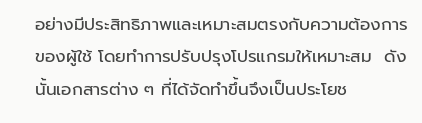อย่างมีประสิทธิภาพและเหมาะสมตรงกับความต้องการของผู้ใช้ โดยทำการปรับปรุงโปรแกรมให้เหมาะสม  ดังนั้นเอกสารต่าง ๆ ที่ได้จัดทำขึ้นจึงเป็นประโยช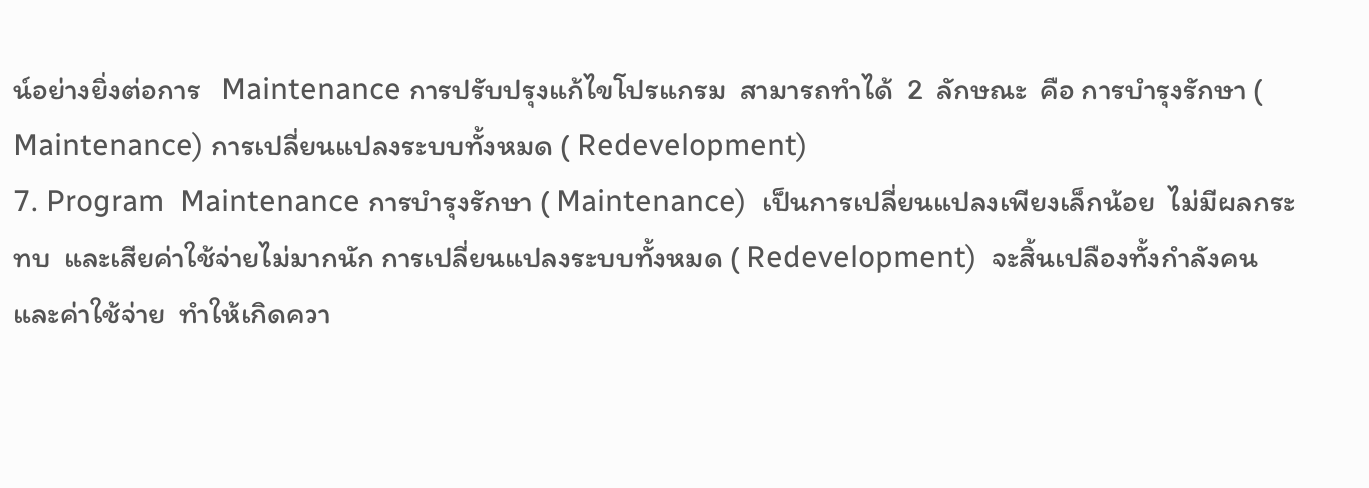น์อย่างยิ่งต่อการ   Maintenance การปรับปรุงแก้ไขโปรแกรม  สามารถทำได้  2  ลักษณะ  คือ การบำรุงรักษา ( Maintenance) การเปลี่ยนแปลงระบบทั้งหมด ( Redevelopment)
7. Program  Maintenance การบำรุงรักษา ( Maintenance)  เป็นการเปลี่ยนแปลงเพียงเล็กน้อย  ไม่มีผลกระทบ  และเสียค่าใช้จ่ายไม่มากนัก การเปลี่ยนแปลงระบบทั้งหมด ( Redevelopment)  จะสิ้นเปลืองทั้งกำลังคนและค่าใช้จ่าย  ทำให้เกิดควา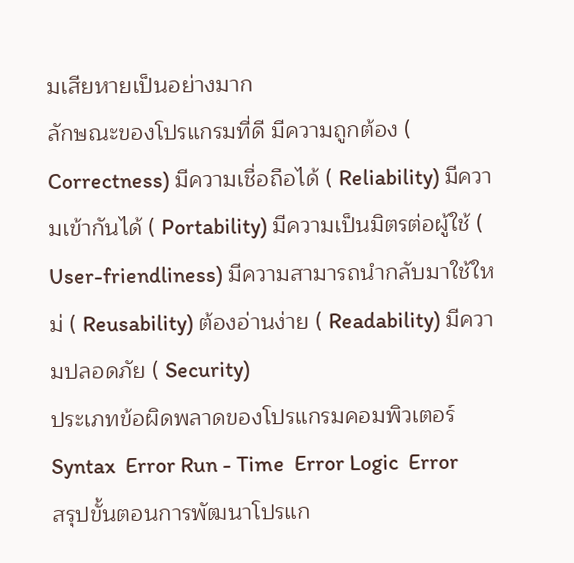มเสียหายเป็นอย่างมาก
ลักษณะของโปรแกรมที่ดี มีความถูกต้อง ( Correctness) มีความเชื่อถือได้ ( Reliability) มีความเข้ากันได้ ( Portability) มีความเป็นมิตรต่อผู้ใช้ ( User-friendliness) มีความสามารถนำกลับมาใช้ใหม่ ( Reusability) ต้องอ่านง่าย ( Readability) มีความปลอดภัย ( Security)
ประเภทข้อผิดพลาดของโปรแกรมคอมพิวเตอร์ Syntax  Error Run - Time  Error Logic  Error
สรุปขั้นตอนการพัฒนาโปรแก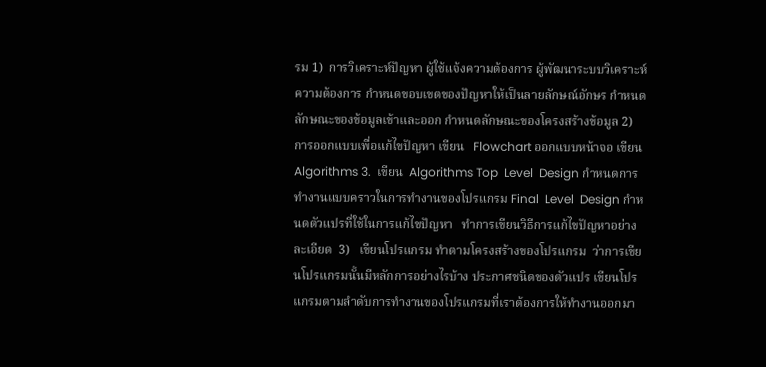รม 1)  การวิเคราะห์ปัญหา ผู้ใช้แจ้งความต้องการ ผู้พัฒนาระบบวิเคราะห์ความต้องการ กำหนดขอบเขตของปัญหาให้เป็นลายลักษณ์อักษร กำหนดลักษณะของข้อมูลเข้าและออก กำหนดลักษณะของโครงสร้างข้อมูล 2)  การออกแบบเพื่อแก้ไขปัญหา เขียน   Flowchart ออกแบบหน้าจอ เขียน  Algorithms 3.  เขียน  Algorithms Top  Level  Design กำหนดการทำงานแบบคราวในการทำงานของโปรแกรม Final  Level  Design กำหนดตัวแปรที่ใช้ในการแก้ไขปัญหา   ทำการเขียนวิธีการแก้ไขปัญหาอย่างละเอียด  3)   เขียนโปรแกรม ทำตามโครงสร้างของโปรแกรม  ว่าการเขียนโปรแกรมนั้นมีหลักการอย่างไรบ้าง ประกาศชนิดของตัวแปร เขียนโปรแกรมตามลำดับการทำงานของโปรแกรมที่เราต้องการให้ทำงานออกมา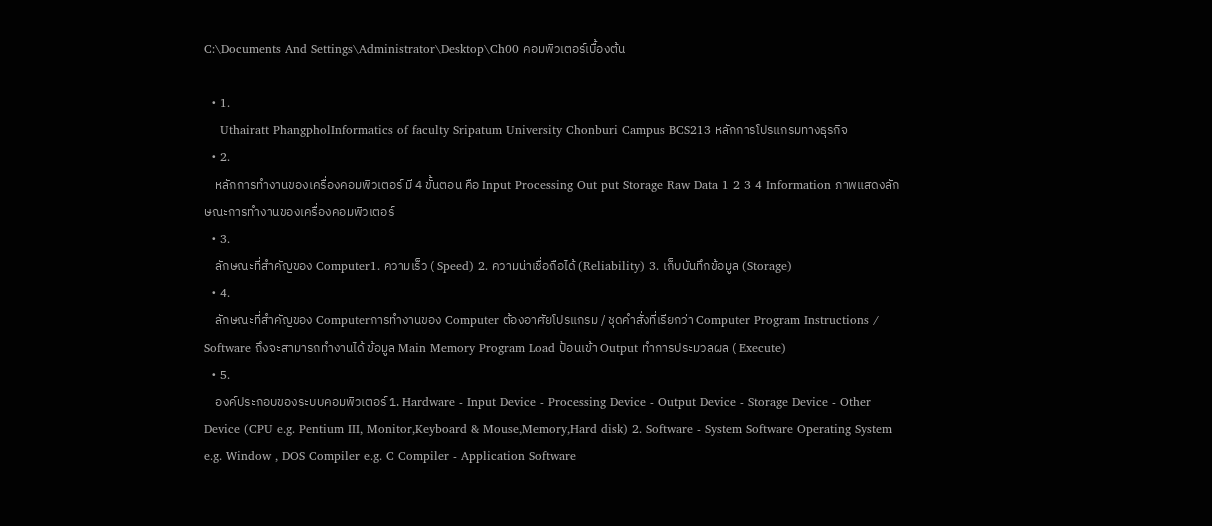C:\Documents And Settings\Administrator\Desktop\Ch00 คอมพิวเตอร์เบื้องต้น

  • 1.
    Uthairatt PhangpholInformatics of faculty Sripatum University Chonburi Campus BCS213 หลักการโปรแกรมทางธุรกิจ
  • 2.
    หลักการทำงานของเครื่องคอมพิวเตอร์ มี 4 ขั้นตอน คือ Input Processing Out put Storage Raw Data 1 2 3 4 Information ภาพแสดงลักษณะการทำงานของเครื่องคอมพิวเตอร์
  • 3.
    ลักษณะที่สำคัญของ Computer1. ความเร็ว ( Speed) 2. ความน่าเชื่อถือได้ (Reliability) 3. เก็บบันทึกข้อมูล (Storage)
  • 4.
    ลักษณะที่สำคัญของ Computerการทำงานของ Computer ต้องอาศัยโปรแกรม / ชุดคำสั่งที่เรียกว่า Computer Program Instructions / Software ถึงจะสามารถทำงานได้ ข้อมูล Main Memory Program Load ป้อนเข้า Output ทำการประมวลผล ( Execute)
  • 5.
    องค์ประกอบของระบบคอมพิวเตอร์ 1. Hardware - Input Device - Processing Device - Output Device - Storage Device - Other Device (CPU e.g. Pentium III, Monitor,Keyboard & Mouse,Memory,Hard disk) 2. Software - System Software Operating System e.g. Window , DOS Compiler e.g. C Compiler - Application Software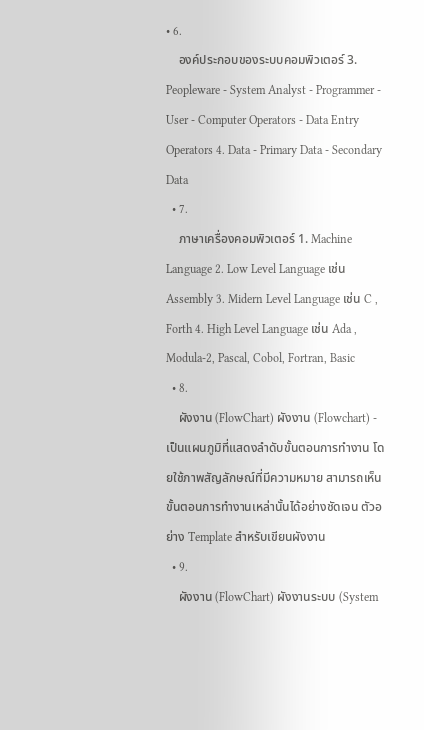• 6.
    องค์ประกอบของระบบคอมพิวเตอร์ 3. Peopleware - System Analyst - Programmer - User - Computer Operators - Data Entry Operators 4. Data - Primary Data - Secondary Data
  • 7.
    ภาษาเครื่องคอมพิวเตอร์ 1. Machine Language 2. Low Level Language เช่น Assembly 3. Midern Level Language เช่น C , Forth 4. High Level Language เช่น Ada , Modula-2, Pascal, Cobol, Fortran, Basic
  • 8.
    ผังงาน (FlowChart) ผังงาน (Flowchart) - เป็นแผนภูมิที่แสดงลำดับขั้นตอนการทำงาน โดยใช้ภาพสัญลักษณ์ที่มีความหมาย สามารถเห็นขั้นตอนการทำงานเหล่านั้นได้อย่างชัดเจน ตัวอย่าง Template สำหรับเขียนผังงาน
  • 9.
    ผังงาน (FlowChart) ผังงานระบบ (System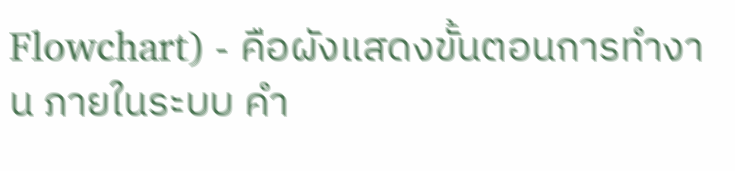Flowchart) - คือผังแสดงขั้นตอนการทำงาน ภายในระบบ คำ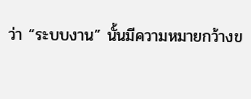ว่า “ระบบงาน” นั้นมีความหมายกว้างข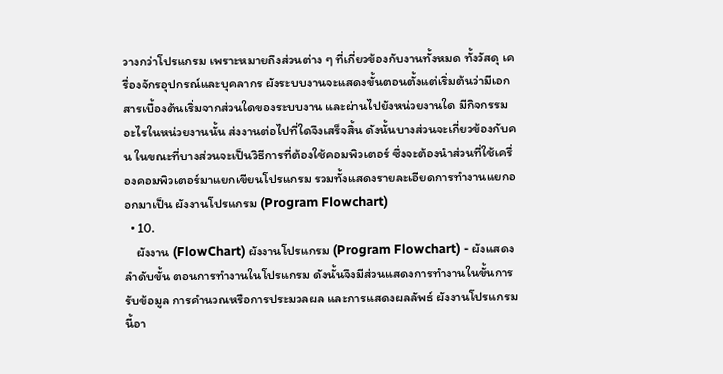วางกว่าโปรแกรม เพราะหมายถึงส่วนต่าง ๆ ที่เกี่ยวข้องกับงานทั้งหมด ทั้งวัสดุ เครื่องจักรอุปกรณ์และบุคลากร ผังระบบงานจะแสดงขั้นตอนตั้งแต่เริ่มต้นว่ามีเอกสารเบื้องต้นเริ่มจากส่วนใดของระบบงาน และผ่านไปยังหน่วยงานใด มีกิจกรรมอะไรในหน่วยงานนั้น ส่งงานต่อไปที่ใดจึงเสร็จสิ้น ดังนั้นบางส่วนจะเกี่ยวข้องกับคน ในขณะที่บางส่วนจะเป็นวิธีการที่ต้องใช้คอมพิวเตอร์ ซึ่งจะต้องนำส่วนที่ใช้เครื่องคอมพิวเตอร์มาแยกเขียนโปรแกรม รวมทั้งแสดงรายละเอียดการทำงานแยกออกมาเป็น ผังงานโปรแกรม (Program Flowchart)
  • 10.
    ผังงาน (FlowChart) ผังงานโปรแกรม (Program Flowchart) - ผังแสดงลำดับขั้น ตอนการทำงานในโปรแกรม ดังนั้นจึงมีส่วนแสดงการทำงานในขั้นการรับข้อมูล การคำนวณหรือการประมวลผล และการแสดงผลลัพธ์ ผังงานโปรแกรมนี้อา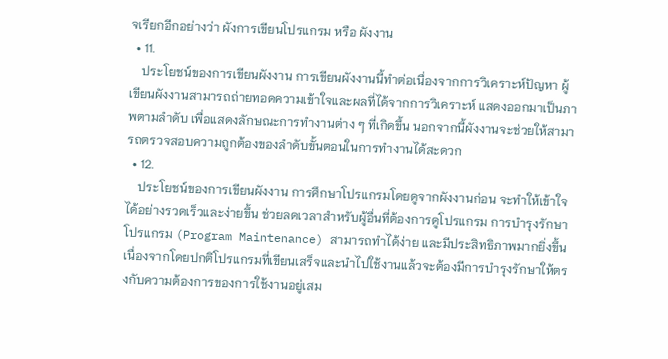จเรียกอีกอย่างว่า ผังการเขียนโปรแกรม หรือ ผังงาน
  • 11.
    ประโยชน์ของการเขียนผังงาน การเขียนผังงานนี้ทำต่อเนื่องจากการวิเคราะห์ปัญหา ผู้เขียนผังงานสามารถถ่ายทอดความเข้าใจและผลที่ได้จากการวิเคราะห์ แสดงออกมาเป็นภาพตามลำดับ เพื่อแสดงลักษณะการทำงานต่าง ๆ ที่เกิดขึ้น นอกจากนี้ผังงานจะช่วยให้สามารถตรวจสอบความถูกต้องของลำดับขั้นตอนในการทำงานได้สะดวก
  • 12.
    ประโยชน์ของการเขียนผังงาน การศึกษาโปรแกรมโดยดูจากผังงานก่อน จะทำให้เข้าใจได้อย่างรวดเร็วและง่ายขึ้น ช่วยลดเวลาสำหรับผู้อื่นที่ต้องการดูโปรแกรม การบำรุงรักษาโปรแกรม (Program Maintenance) สามารถทำได้ง่าย และมีประสิทธิภาพมากยิ่งขึ้น เนื่องจากโดยปกติโปรแกรมที่เขียนเสร็จและนำไปใช้งานแล้วจะต้องมีการบำรุงรักษาให้ตรงกับความต้องการของการใช้งานอยู่เสม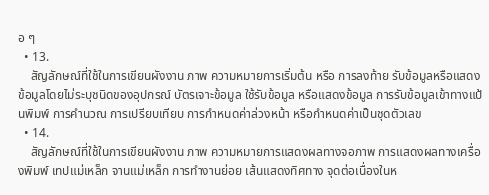อ ๆ
  • 13.
    สัญลักษณ์ที่ใช้ในการเขียนผังงาน ภาพ ความหมายการเริ่มต้น หรือ การลงท้าย รับข้อมูลหรือแสดงข้อมูลโดยไม่ระบุชนิดของอุปกรณ์ บัตรเจาะข้อมูล ใช้รับข้อมูล หรือแสดงข้อมูล การรับข้อมูลเข้าทางแป้นพิมพ์ การคำนวณ การเปรียบเทียบ การกำหนดค่าล่วงหน้า หรือกำหนดค่าเป็นชุดตัวเลข
  • 14.
    สัญลักษณ์ที่ใช้ในการเขียนผังงาน ภาพ ความหมายการแสดงผลทางจอภาพ การแสดงผลทางเครื่องพิมพ์ เทปแม่เหล็ก จานแม่เหล็ก การทำงานย่อย เส้นแสดงทิศทาง จุดต่อเนื่องในห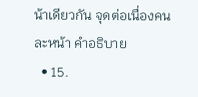น้าเดียวกัน จุดต่อเนื่องคนละหน้า คำอธิบาย
  • 15.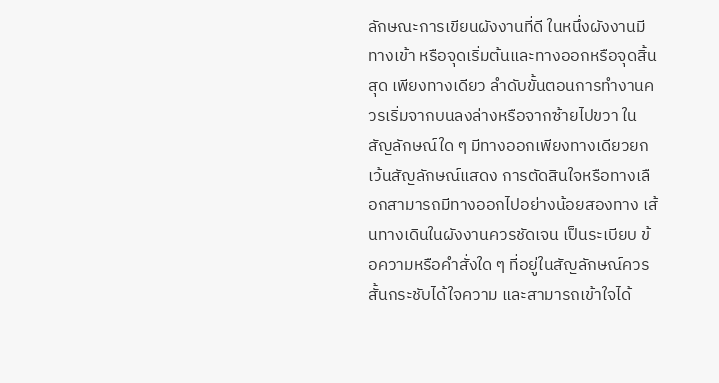ลักษณะการเขียนผังงานที่ดี ในหนึ่งผังงานมีทางเข้า หรือจุดเริ่มต้นและทางออกหรือจุดสิ้นสุด เพียงทางเดียว ลำดับขั้นตอนการทำงานควรเริ่มจากบนลงล่างหรือจากซ้ายไปขวา ในสัญลักษณ์ใด ๆ มีทางออกเพียงทางเดียวยกเว้นสัญลักษณ์แสดง การตัดสินใจหรือทางเลือกสามารถมีทางออกไปอย่างน้อยสองทาง เส้นทางเดินในผังงานควรชัดเจน เป็นระเบียบ ข้อความหรือคำสั่งใด ๆ ที่อยู่ในสัญลักษณ์ควรสั้นกระชับได้ใจความ และสามารถเข้าใจได้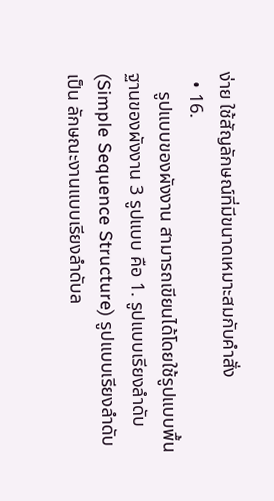ง่าย ใช้สัญลักษณ์ที่มีขนาดเหมาะสมกับคำสั่ง
  • 16.
    รูปแบบของผังงาน สามารถเขียนได้โดยใช้รูปแบบพื้นฐานของผังงาน 3 รูปแบบ คือ 1. รูปแบบเรียงลำดับ (Simple Sequence Structure) รูปแบบเรียงลำดับ เป็น ลักษณะงานแบบเรียงลำดับล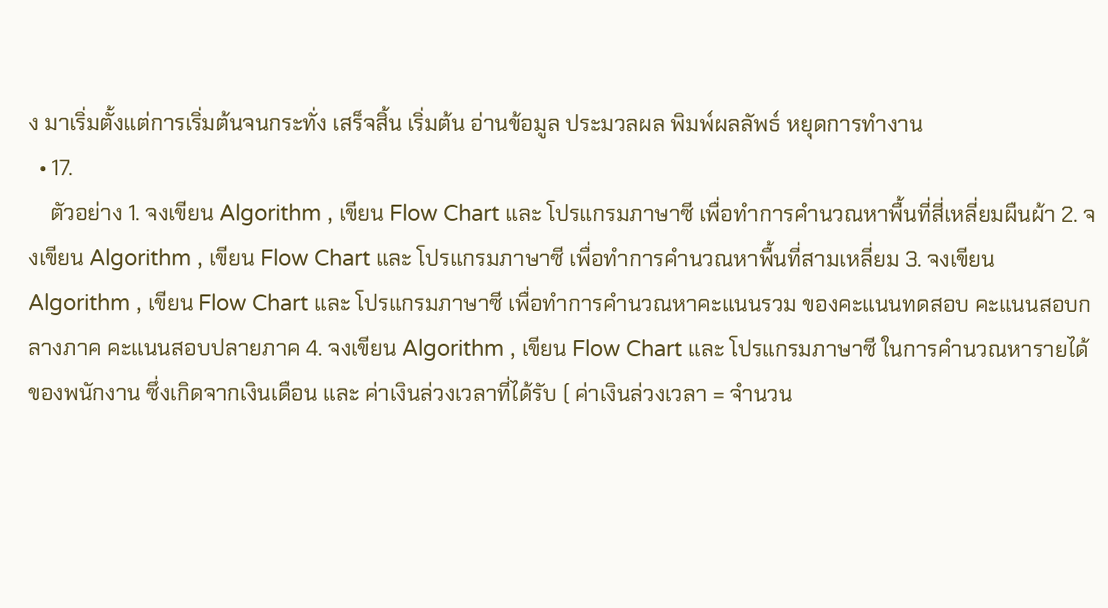ง มาเริ่มตั้งแต่การเริ่มต้นจนกระทั่ง เสร็จสิ้น เริ่มต้น อ่านข้อมูล ประมวลผล พิมพ์ผลลัพธ์ หยุดการทำงาน
  • 17.
    ตัวอย่าง 1. จงเขียน Algorithm , เขียน Flow Chart และ โปรแกรมภาษาซี เพื่อทำการคำนวณหาพื้นที่สี่เหลี่ยมผืนผ้า 2. จงเขียน Algorithm , เขียน Flow Chart และ โปรแกรมภาษาซี เพื่อทำการคำนวณหาพื้นที่สามเหลี่ยม 3. จงเขียน Algorithm , เขียน Flow Chart และ โปรแกรมภาษาซี เพื่อทำการคำนวณหาคะแนนรวม ของคะแนนทดสอบ คะแนนสอบกลางภาค คะแนนสอบปลายภาค 4. จงเขียน Algorithm , เขียน Flow Chart และ โปรแกรมภาษาซี ในการคำนวณหารายได้ของพนักงาน ซึ่งเกิดจากเงินเดือน และ ค่าเงินล่วงเวลาที่ได้รับ ( ค่าเงินล่วงเวลา = จำนวน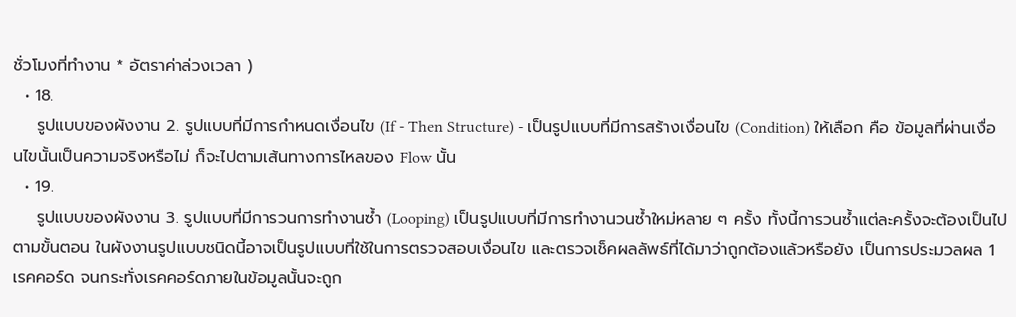ชั่วโมงที่ทำงาน * อัตราค่าล่วงเวลา )
  • 18.
    รูปแบบของผังงาน 2. รูปแบบที่มีการกำหนดเงื่อนไข (If - Then Structure) - เป็นรูปแบบที่มีการสร้างเงื่อนไข (Condition) ให้เลือก คือ ข้อมูลที่ผ่านเงื่อนไขนั้นเป็นความจริงหรือไม่ ก็จะไปตามเส้นทางการไหลของ Flow นั้น
  • 19.
    รูปแบบของผังงาน 3. รูปแบบที่มีการวนการทำงานซ้ำ (Looping) เป็นรูปแบบที่มีการทำงานวนซ้ำใหม่หลาย ๆ ครั้ง ทั้งนี้การวนซ้ำแต่ละครั้งจะต้องเป็นไปตามขั้นตอน ในผังงานรูปแบบชนิดนี้อาจเป็นรูปแบบที่ใช้ในการตรวจสอบเงื่อนไข และตรวจเช็คผลลัพธ์ที่ได้มาว่าถูกต้องแล้วหรือยัง เป็นการประมวลผล 1 เรคคอร์ด จนกระทั่งเรคคอร์ดภายในข้อมูลนั้นจะถูก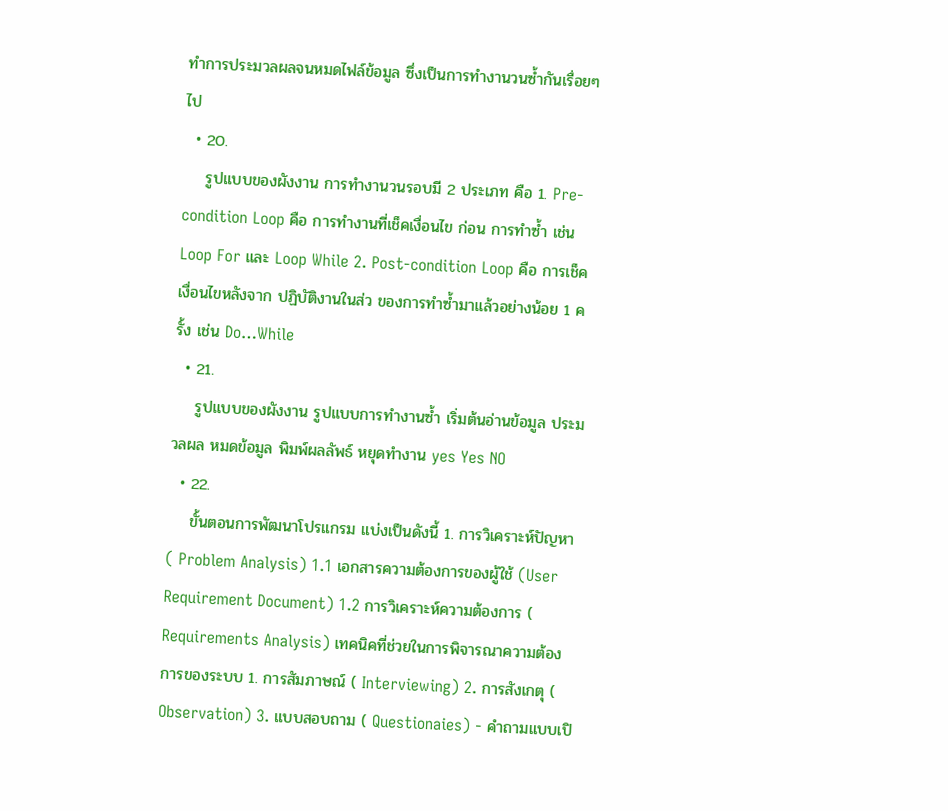ทำการประมวลผลจนหมดไฟล์ข้อมูล ซึ่งเป็นการทำงานวนซ้ำกันเรื่อยๆไป
  • 20.
    รูปแบบของผังงาน การทำงานวนรอบมี 2 ประเภท คือ 1. Pre-condition Loop คือ การทำงานที่เช็คเงื่อนไข ก่อน การทำซ้ำ เช่น Loop For และ Loop While 2. Post-condition Loop คือ การเช็คเงื่อนไขหลังจาก ปฏิบัติงานในส่ว ของการทำซ้ำมาแล้วอย่างน้อย 1 ครั้ง เช่น Do…While
  • 21.
    รูปแบบของผังงาน รูปแบบการทำงานซ้ำ เริ่มต้นอ่านข้อมูล ประมวลผล หมดข้อมูล พิมพ์ผลลัพธ์ หยุดทำงาน yes Yes NO
  • 22.
    ขั้นตอนการพัฒนาโปรแกรม แบ่งเป็นดังนี้ 1. การวิเคราะห์ปัญหา ( Problem Analysis) 1.1 เอกสารความต้องการของผู้ใช้ (User Requirement Document) 1.2 การวิเคราะห์ความต้องการ ( Requirements Analysis) เทคนิคที่ช่วยในการพิจารณาความต้องการของระบบ 1. การสัมภาษณ์ ( Interviewing) 2. การสังเกตุ ( Observation) 3. แบบสอบถาม ( Questionaies) - คำถามแบบเปิ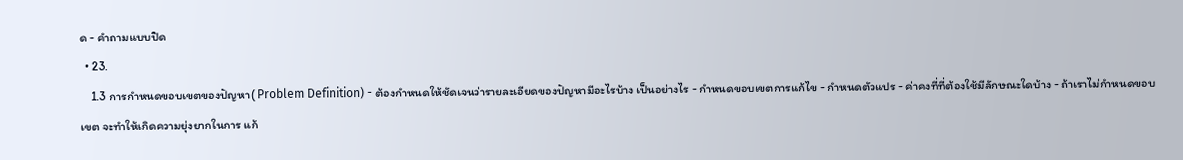ด - คำถามแบบปิด
  • 23.
    1.3 การกำหนดขอบเขตของปัญหา( Problem Definition) - ต้องกำหนดให้ชัดเจนว่ารายละเอียดของปัญหามีอะไรบ้าง เป็นอย่างไร - กำหนดขอบเขตการแก้ไข - กำหนดตัวแปร - ค่าคงที่ที่ต้องใช้มีลักษณะใดบ้าง - ถ้าเราไม่กำหนดขอบเขต จะทำให้เกิดความยุ่งยากในการ แก้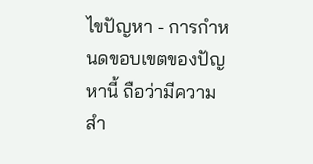ไขปัญหา - การกำหนดขอบเขตของปัญหานี้ ถือว่ามีความสำ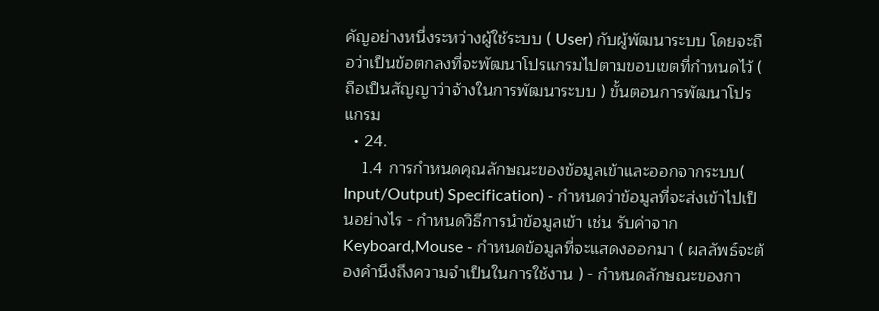คัญอย่างหนึ่งระหว่างผู้ใช้ระบบ ( User) กับผู้พัฒนาระบบ โดยจะถือว่าเป็นข้อตกลงที่จะพัฒนาโปรแกรมไปตามขอบเขตที่กำหนดไว้ ( ถือเป็นสัญญาว่าจ้างในการพัฒนาระบบ ) ขั้นตอนการพัฒนาโปรแกรม
  • 24.
    1.4 การกำหนดคุณลักษณะของข้อมูลเข้าและออกจากระบบ( Input/Output) Specification) - กำหนดว่าข้อมูลที่จะส่งเข้าไปเป็นอย่างไร - กำหนดวิธีการนำข้อมูลเข้า เช่น รับค่าจาก Keyboard,Mouse - กำหนดข้อมูลที่จะแสดงออกมา ( ผลลัพธ์จะต้องคำนึงถึงความจำเป็นในการใช้งาน ) - กำหนดลักษณะของกา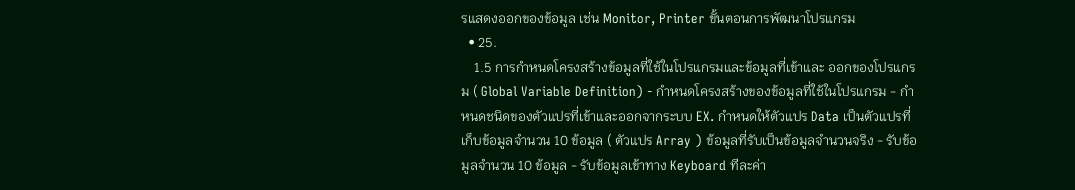รแสดงออกของข้อมูล เช่น Monitor, Printer ขั้นตอนการพัฒนาโปรแกรม
  • 25.
    1.5 การกำหนดโครงสร้างข้อมูลที่ใช้ในโปรแกรมและข้อมูลที่เข้าและ ออกของโปรแกรม ( Global Variable Definition) - กำหนดโครงสร้างของข้อมูลที่ใช้ในโปรแกรม - กำหนดชนิดของตัวแปรที่เข้าและออกจากระบบ EX. กำหนดให้ตัวแปร Data เป็นตัวแปรที่เก็บข้อมูลจำนวน 10 ข้อมูล ( ตัวแปร Array ) ข้อมูลที่รับเป็นข้อมูลจำนวนจริง - รับข้อมูลจำนวน 10 ข้อมูล - รับข้อมูลเข้าทาง Keyboard ทีละค่า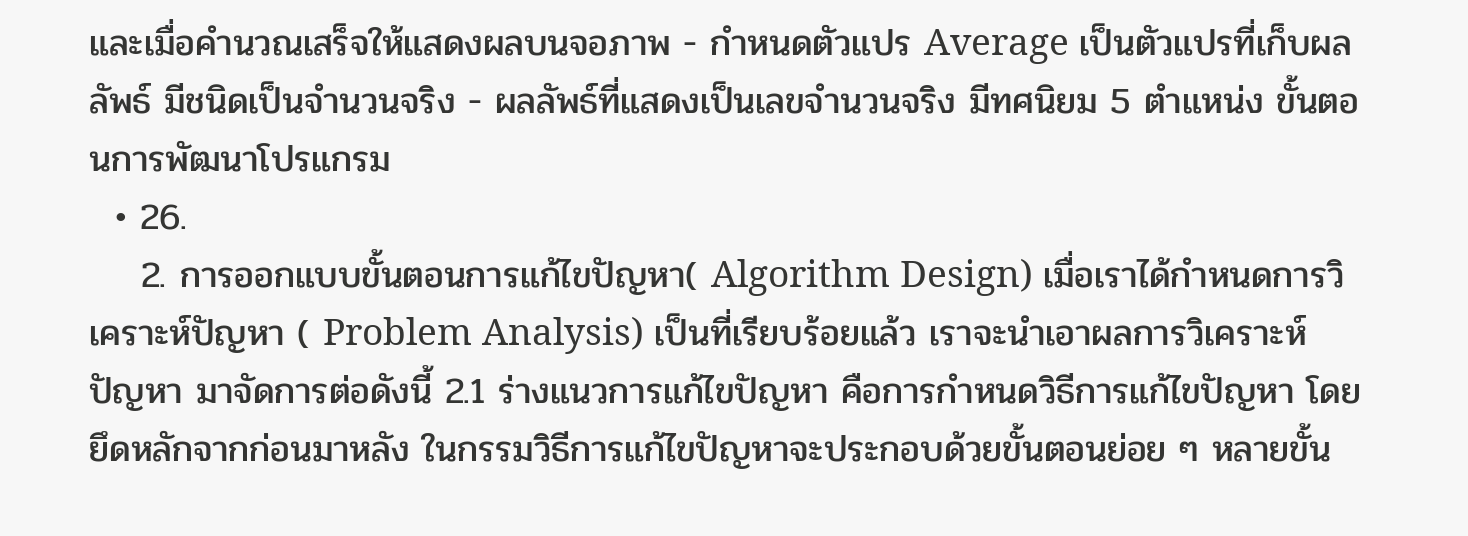และเมื่อคำนวณเสร็จให้แสดงผลบนจอภาพ - กำหนดตัวแปร Average เป็นตัวแปรที่เก็บผลลัพธ์ มีชนิดเป็นจำนวนจริง - ผลลัพธ์ที่แสดงเป็นเลขจำนวนจริง มีทศนิยม 5 ตำแหน่ง ขั้นตอนการพัฒนาโปรแกรม
  • 26.
    2. การออกแบบขั้นตอนการแก้ไขปัญหา( Algorithm Design) เมื่อเราได้กำหนดการวิเคราะห์ปัญหา ( Problem Analysis) เป็นที่เรียบร้อยแล้ว เราจะนำเอาผลการวิเคราะห์ปัญหา มาจัดการต่อดังนี้ 2.1 ร่างแนวการแก้ไขปัญหา คือการกำหนดวิธีการแก้ไขปัญหา โดยยึดหลักจากก่อนมาหลัง ในกรรมวิธีการแก้ไขปัญหาจะประกอบด้วยขั้นตอนย่อย ๆ หลายขั้น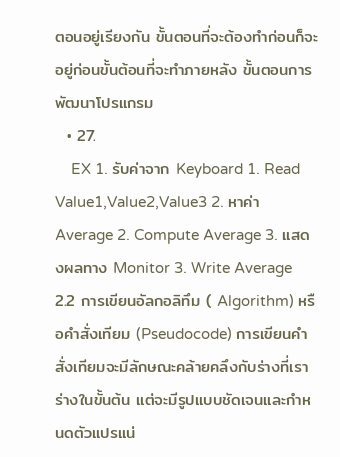ตอนอยู่เรียงกัน ขั้นตอนที่จะต้องทำก่อนก็จะอยู่ก่อนขั้นต้อนที่จะทำภายหลัง ขั้นตอนการพัฒนาโปรแกรม
  • 27.
    EX 1. รับค่าจาก Keyboard 1. Read Value1,Value2,Value3 2. หาค่า Average 2. Compute Average 3. แสดงผลทาง Monitor 3. Write Average 2.2 การเขียนอัลกอลิทึม ( Algorithm) หรือคำสั่งเทียม (Pseudocode) การเขียนคำสั่งเทียมจะมีลักษณะคล้ายคลึงกับร่างที่เราร่างในขั้นต้น แต่จะมีรูปแบบชัดเจนและกำหนดตัวแปรแน่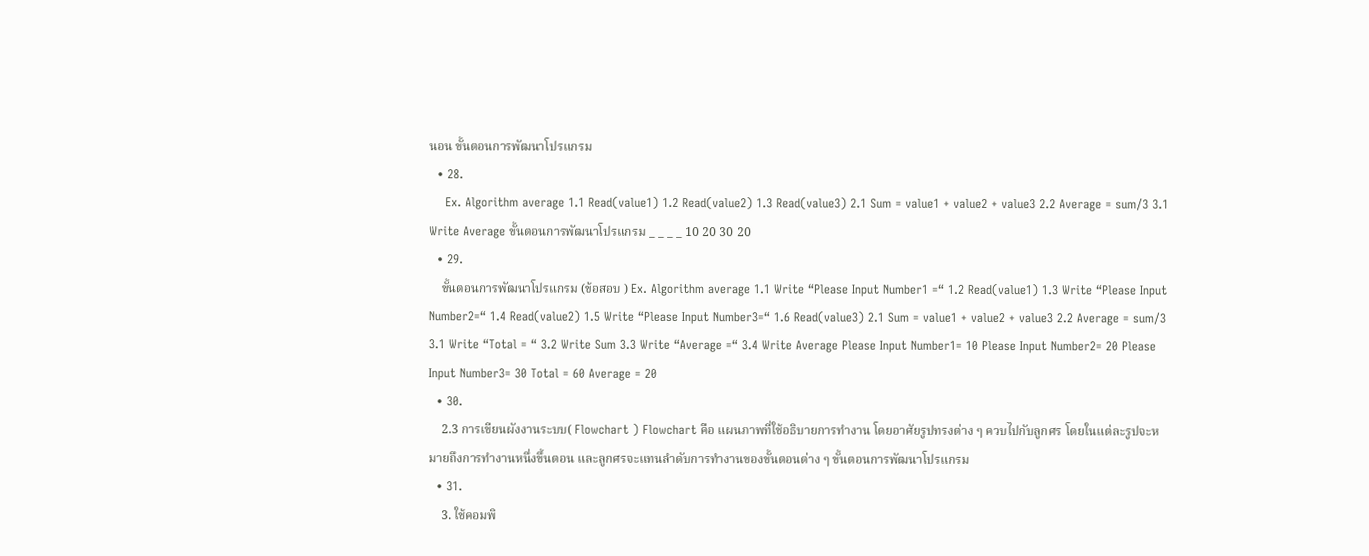นอน ขั้นตอนการพัฒนาโปรแกรม
  • 28.
    Ex. Algorithm average 1.1 Read(value1) 1.2 Read(value2) 1.3 Read(value3) 2.1 Sum = value1 + value2 + value3 2.2 Average = sum/3 3.1 Write Average ขั้นตอนการพัฒนาโปรแกรม _ _ _ _ 10 20 30 20
  • 29.
    ขั้นตอนการพัฒนาโปรแกรม (ข้อสอบ ) Ex. Algorithm average 1.1 Write “Please Input Number1 =“ 1.2 Read(value1) 1.3 Write “Please Input Number2=“ 1.4 Read(value2) 1.5 Write “Please Input Number3=“ 1.6 Read(value3) 2.1 Sum = value1 + value2 + value3 2.2 Average = sum/3 3.1 Write “Total = “ 3.2 Write Sum 3.3 Write “Average =“ 3.4 Write Average Please Input Number1= 10 Please Input Number2= 20 Please Input Number3= 30 Total = 60 Average = 20
  • 30.
    2.3 การเขียนผังงานระบบ( Flowchart ) Flowchart คือ แผนภาพที่ใช้อธิบายการทำงาน โดยอาศัยรูปทรงต่าง ๆ ควบไปกับลูกศร โดยในแต่ละรูปจะหมายถึงการทำงานหนึ่งขึ้นตอน และลูกศรจะแทนลำดับการทำงานของขั้นตอนต่าง ๆ ขั้นตอนการพัฒนาโปรแกรม
  • 31.
    3. ใช้คอมพิ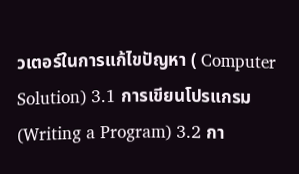วเตอร์ในการแก้ไขปัญหา ( Computer Solution) 3.1 การเขียนโปรแกรม (Writing a Program) 3.2 กา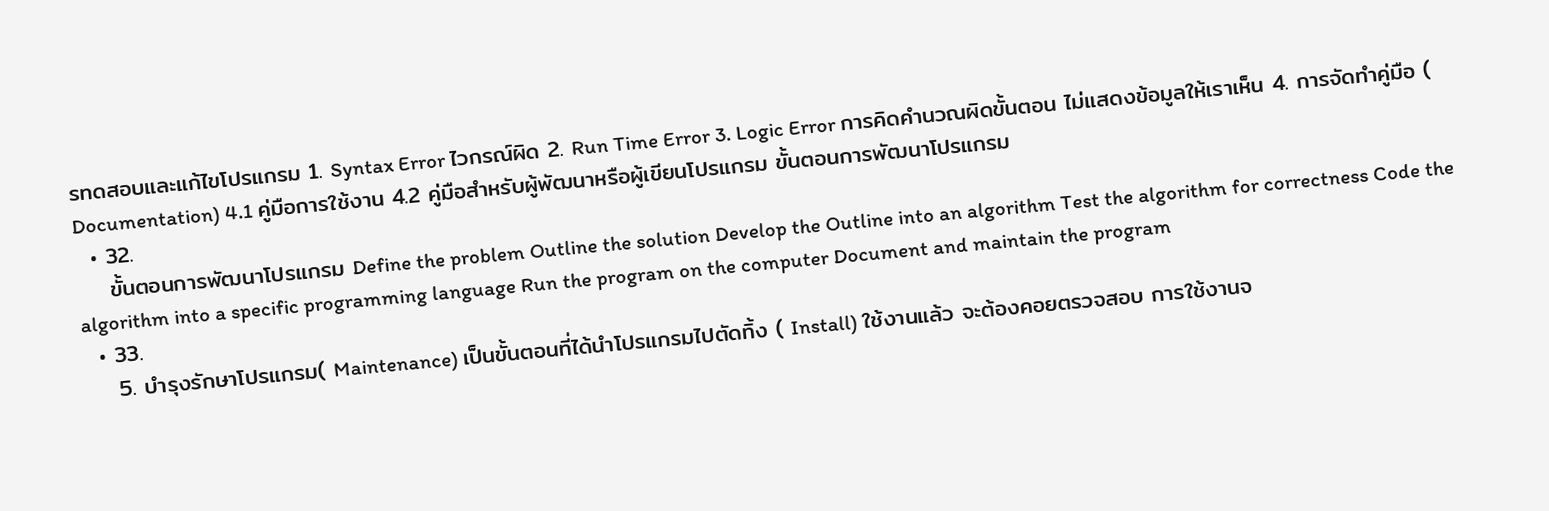รทดสอบและแก้ไขโปรแกรม 1. Syntax Error ไวกรณ์ผิด 2. Run Time Error 3. Logic Error การคิดคำนวณผิดขั้นตอน ไม่แสดงข้อมูลให้เราเห็น 4. การจัดทำคู่มือ ( Documentation) 4.1 คู่มือการใช้งาน 4.2 คู่มือสำหรับผู้พัฒนาหรือผู้เขียนโปรแกรม ขั้นตอนการพัฒนาโปรแกรม
  • 32.
    ขั้นตอนการพัฒนาโปรแกรม Define the problem Outline the solution Develop the Outline into an algorithm Test the algorithm for correctness Code the algorithm into a specific programming language Run the program on the computer Document and maintain the program
  • 33.
    5. บำรุงรักษาโปรแกรม( Maintenance) เป็นขั้นตอนที่ได้นำโปรแกรมไปตัดทิ้ง ( Install) ใช้งานแล้ว จะต้องคอยตรวจสอบ การใช้งานจ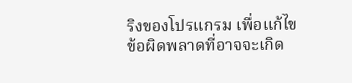ริงของโปรแกรม เพื่อแก้ไขข้อผิดพลาดที่อาจจะเกิด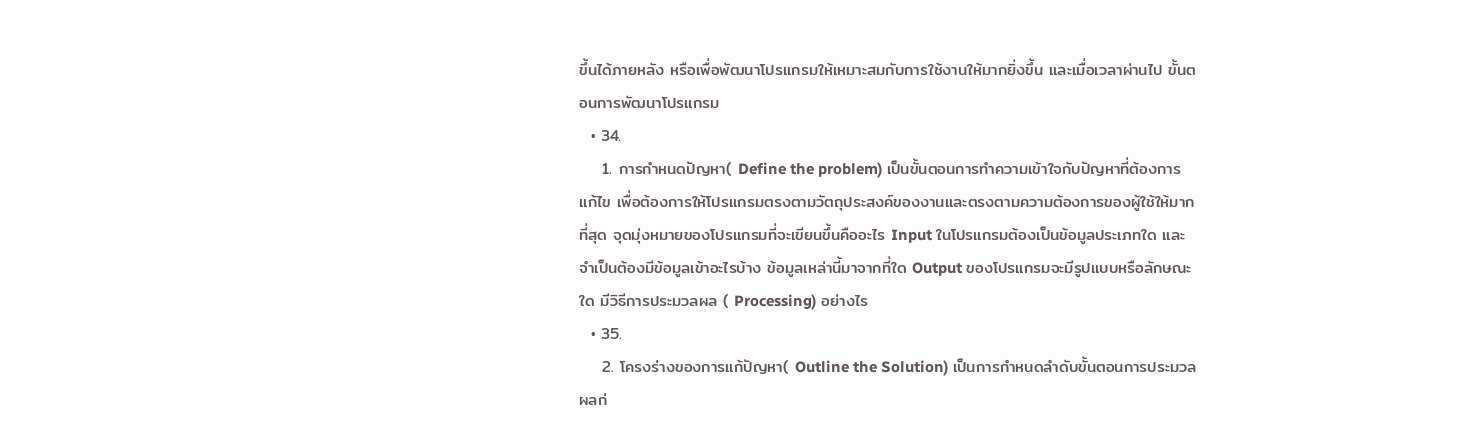ขึ้นได้ภายหลัง หรือเพื่อพัฒนาโปรแกรมให้เหมาะสมกับการใช้งานให้มากยิ่งขึ้น และเมื่อเวลาผ่านไป ขั้นตอนการพัฒนาโปรแกรม
  • 34.
    1. การกำหนดปัญหา( Define the problem) เป็นขั้นตอนการทำความเข้าใจกับปัญหาที่ต้องการแก้ไข เพื่อต้องการให้โปรแกรมตรงตามวัตถุประสงค์ของงานและตรงตามความต้องการของผู้ใช้ให้มากที่สุด จุดมุ่งหมายของโปรแกรมที่จะเขียนขึ้นคืออะไร Input ในโปรแกรมต้องเป็นข้อมูลประเภทใด และจำเป็นต้องมีข้อมูลเข้าอะไรบ้าง ข้อมูลเหล่านี้มาจากที่ใด Output ของโปรแกรมจะมีรูปแบบหรือลักษณะใด มีวิธีการประมวลผล ( Processing) อย่างไร
  • 35.
    2. โครงร่างของการแก้ปัญหา( Outline the Solution) เป็นการกำหนดลำดับขั้นตอนการประมวลผลก่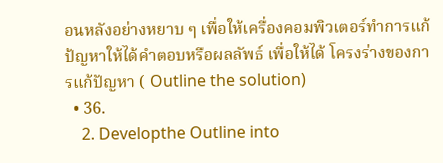อนหลังอย่างหยาบ ๆ เพื่อให้เครื่องคอมพิวเตอร์ทำการแก้ป้ญหาให้ได้คำตอบหรือผลลัพธ์ เพื่อให้ได้ โครงร่างของการแก้ปัญหา ( Outline the solution)
  • 36.
    2. Developthe Outline into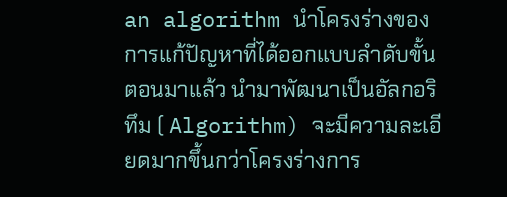an algorithm นำโครงร่างของการแก้ปัญหาที่ได้ออกแบบลำดับขั้นตอนมาแล้ว นำมาพัฒนาเป็นอัลกอริทึม ( Algorithm) จะมีความละเอียดมากขึ้นกว่าโครงร่างการ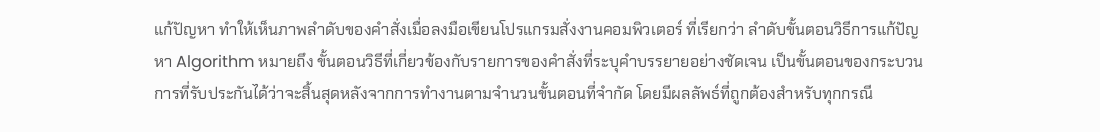แก้ปัญหา ทำให้เห็นภาพลำดับของคำสั่งเมื่อลงมือเขียนโปรแกรมสั่งงานคอมพิวเตอร์ ที่เรียกว่า ลำดับขั้นตอนวิธีการแก้ปัญหา Algorithm หมายถึง ขั้นตอนวิธีที่เกี่ยวข้องกับรายการของคำสั่งที่ระบุคำบรรยายอย่างชัดเจน เป็นขั้นตอนของกระบวนการที่รับประกันได้ว่าจะสิ้นสุดหลังจากการทำงานตามจำนวนขั้นตอนที่จำกัด โดยมีผลลัพธ์ที่ถูกต้องสำหรับทุกกรณี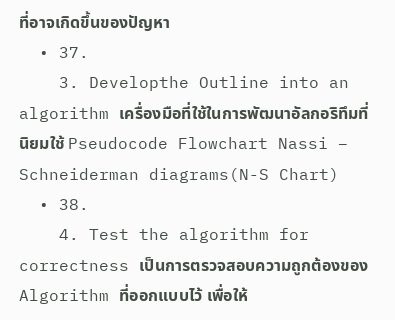ที่อาจเกิดขึ้นของปัญหา
  • 37.
    3. Developthe Outline into an algorithm เครื่องมือที่ใช้ในการพัฒนาอัลกอริทึมที่นิยมใช้ Pseudocode Flowchart Nassi – Schneiderman diagrams(N-S Chart)
  • 38.
    4. Test the algorithm for correctness เป็นการตรวจสอบความถูกต้องของ Algorithm ที่ออกแบบไว้ เพื่อให้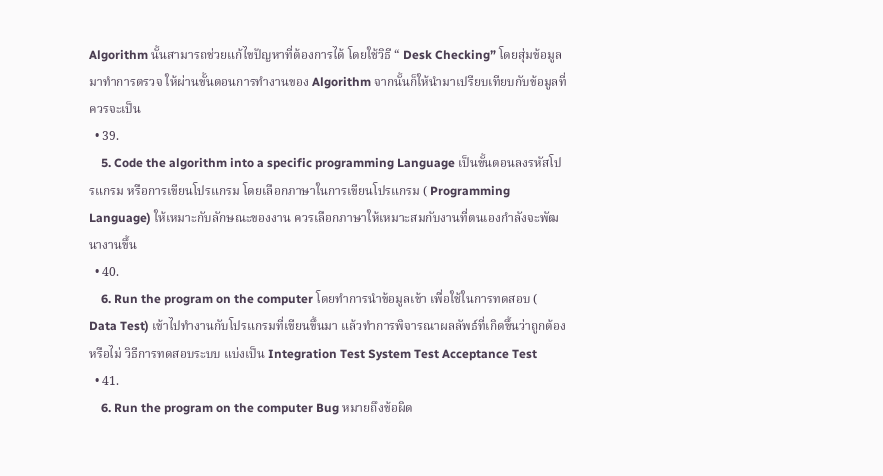Algorithm นั้นสามารถช่วยแก้ไขปัญหาที่ต้องการได้ โดยใช้วิธี “ Desk Checking” โดยสุ่มข้อมูลมาทำการตรวจ ให้ผ่านขั้นตอนการทำงานของ Algorithm จากนั้นก็ให้นำมาเปรียบเทียบกับข้อมูลที่ควรจะเป็น
  • 39.
    5. Code the algorithm into a specific programming Language เป็นขั้นตอนลงรหัสโปรแกรม หรือการเขียนโปรแกรม โดยเลือกภาษาในการเขียนโปรแกรม ( Programming Language) ให้เหมาะกับลักษณะของงาน ควรเลือกภาษาให้เหมาะสมกับงานที่ตนเองกำลังจะพัฒนางานขึ้น
  • 40.
    6. Run the program on the computer โดยทำการนำข้อมูลเข้า เพื่อใช้ในการทดสอบ ( Data Test) เข้าไปทำงานกับโปรแกรมที่เขียนขึ้นมา แล้วทำการพิจารณาผลลัพธ์ที่เกิดขึ้นว่าถูกต้องหรือไม่ วิธีการทดสอบระบบ แบ่งเป็น Integration Test System Test Acceptance Test
  • 41.
    6. Run the program on the computer Bug หมายถึงข้อผิด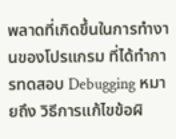พลาดที่เกิดขึ้นในการทำงานของโปรแกรม ที่ได้ทำการทดสอบ Debugging หมายถึง วิธีการแก้ไขข้อผิ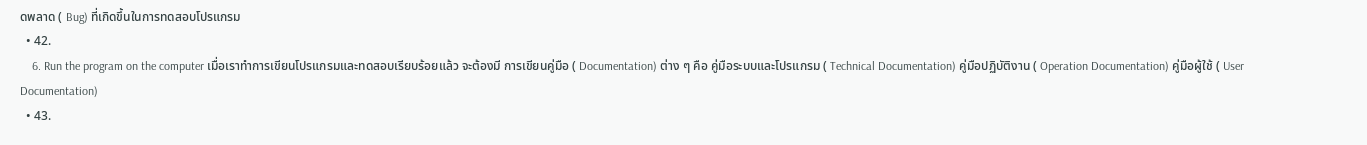ดพลาด ( Bug) ที่เกิดขึ้นในการทดสอบโปรแกรม
  • 42.
    6. Run the program on the computer เมื่อเราทำการเขียนโปรแกรมและทดสอบเรียบร้อยแล้ว จะต้องมี การเขียนคู่มือ ( Documentation) ต่าง ๆ คือ คู่มือระบบและโปรแกรม ( Technical Documentation) คู่มือปฏิบัติงาน ( Operation Documentation) คู่มือผู้ใช้ ( User Documentation)
  • 43.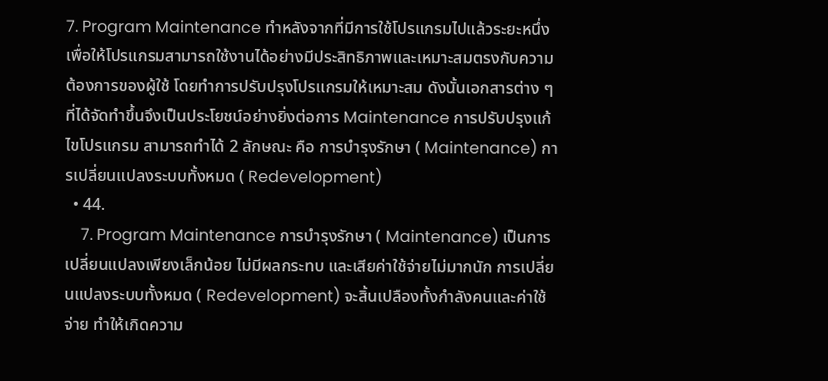7. Program Maintenance ทำหลังจากที่มีการใช้โปรแกรมไปแล้วระยะหนึ่ง เพื่อให้โปรแกรมสามารถใช้งานได้อย่างมีประสิทธิภาพและเหมาะสมตรงกับความต้องการของผู้ใช้ โดยทำการปรับปรุงโปรแกรมให้เหมาะสม ดังนั้นเอกสารต่าง ๆ ที่ได้จัดทำขึ้นจึงเป็นประโยชน์อย่างยิ่งต่อการ Maintenance การปรับปรุงแก้ไขโปรแกรม สามารถทำได้ 2 ลักษณะ คือ การบำรุงรักษา ( Maintenance) การเปลี่ยนแปลงระบบทั้งหมด ( Redevelopment)
  • 44.
    7. Program Maintenance การบำรุงรักษา ( Maintenance) เป็นการเปลี่ยนแปลงเพียงเล็กน้อย ไม่มีผลกระทบ และเสียค่าใช้จ่ายไม่มากนัก การเปลี่ยนแปลงระบบทั้งหมด ( Redevelopment) จะสิ้นเปลืองทั้งกำลังคนและค่าใช้จ่าย ทำให้เกิดความ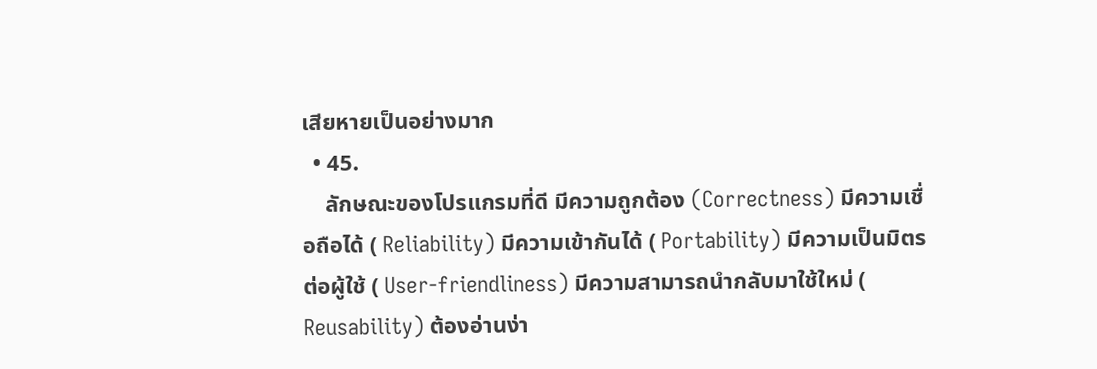เสียหายเป็นอย่างมาก
  • 45.
    ลักษณะของโปรแกรมที่ดี มีความถูกต้อง (Correctness) มีความเชื่อถือได้ ( Reliability) มีความเข้ากันได้ ( Portability) มีความเป็นมิตรต่อผู้ใช้ ( User-friendliness) มีความสามารถนำกลับมาใช้ใหม่ ( Reusability) ต้องอ่านง่า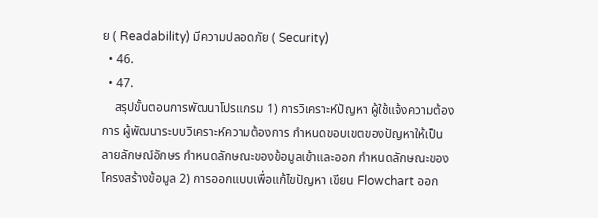ย ( Readability) มีความปลอดภัย ( Security)
  • 46.
  • 47.
    สรุปขั้นตอนการพัฒนาโปรแกรม 1) การวิเคราะห์ปัญหา ผู้ใช้แจ้งความต้องการ ผู้พัฒนาระบบวิเคราะห์ความต้องการ กำหนดขอบเขตของปัญหาให้เป็นลายลักษณ์อักษร กำหนดลักษณะของข้อมูลเข้าและออก กำหนดลักษณะของโครงสร้างข้อมูล 2) การออกแบบเพื่อแก้ไขปัญหา เขียน Flowchart ออก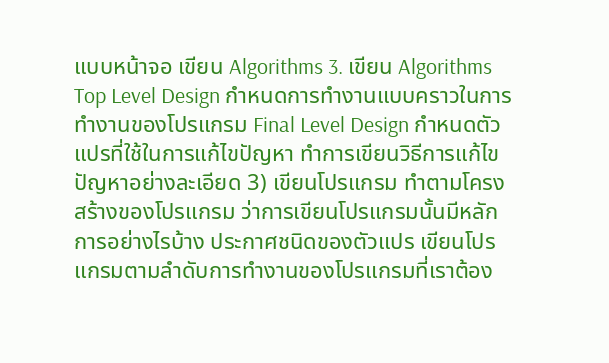แบบหน้าจอ เขียน Algorithms 3. เขียน Algorithms Top Level Design กำหนดการทำงานแบบคราวในการทำงานของโปรแกรม Final Level Design กำหนดตัวแปรที่ใช้ในการแก้ไขปัญหา ทำการเขียนวิธีการแก้ไขปัญหาอย่างละเอียด 3) เขียนโปรแกรม ทำตามโครงสร้างของโปรแกรม ว่าการเขียนโปรแกรมนั้นมีหลักการอย่างไรบ้าง ประกาศชนิดของตัวแปร เขียนโปรแกรมตามลำดับการทำงานของโปรแกรมที่เราต้อง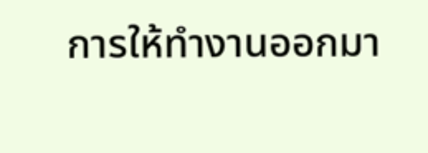การให้ทำงานออกมา